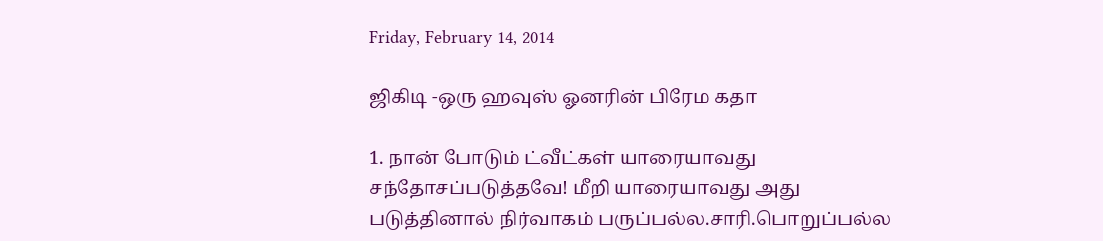Friday, February 14, 2014

ஜிகிடி -ஒரு ஹவுஸ் ஓனரின் பிரேம கதா

1. நான் போடும் ட்வீட்கள் யாரையாவது சந்தோசப்படுத்தவே! மீறி யாரையாவது அது படுத்தினால் நிர்வாகம் பருப்பல்ல.சாரி.பொறுப்பல்ல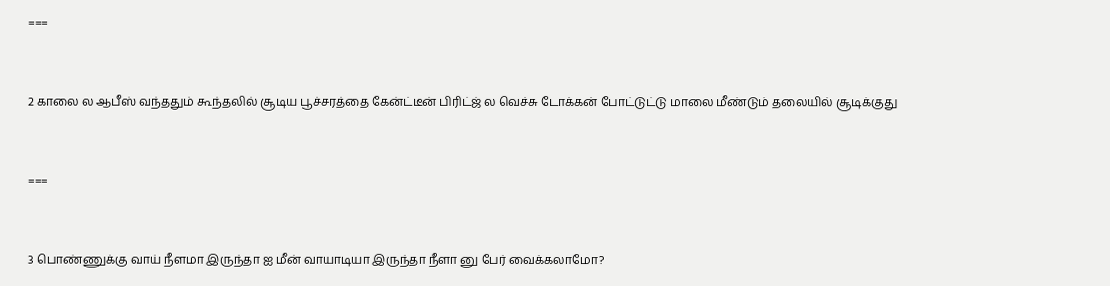===


2 காலை ல ஆபீஸ் வந்ததும் கூந்தலில் சூடிய பூச்சரத்தை கேன்ட்டீன் பிரிட்ஜ் ல வெச்சு டோக்கன் போட்டுட்டு மாலை மீண்டும் தலையில் சூடிக்குது


===


3 பொண்ணுக்கு வாய் நீளமா இருந்தா ஐ மீன் வாயாடியா இருந்தா நீளா னு பேர் வைக்கலாமோ?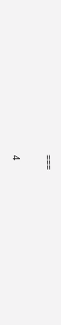===


4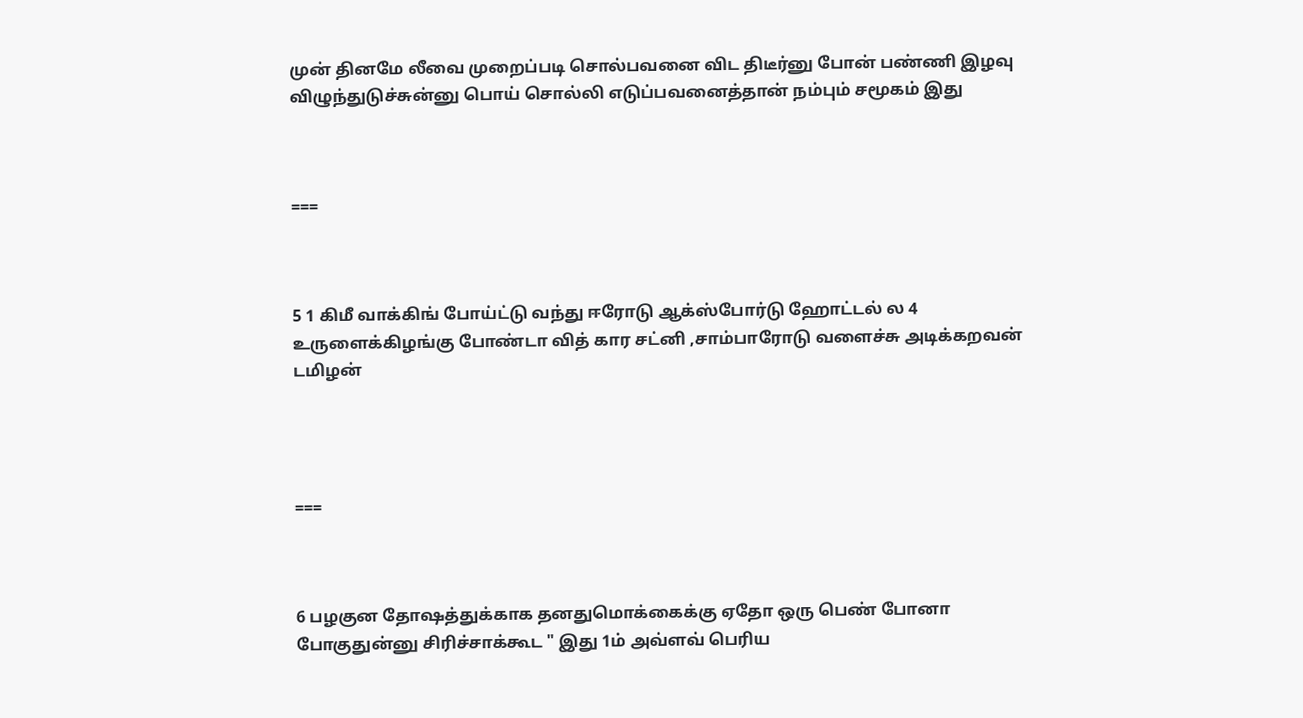முன் தினமே லீவை முறைப்படி சொல்பவனை விட திடீர்னு போன் பண்ணி இழவு விழுந்துடுச்சுன்னு பொய் சொல்லி எடுப்பவனைத்தான் நம்பும் சமூகம் இது



===



5 1 கிமீ வாக்கிங் போய்ட்டு வந்து ஈரோடு ஆக்ஸ்போர்டு ஹோட்டல் ல 4 உருளைக்கிழங்கு போண்டா வித் கார சட்னி ,சாம்பாரோடு வளைச்சு அடிக்கறவன் டமிழன்




===



6 பழகுன தோஷத்துக்காக தனதுமொக்கைக்கு ஏதோ ஒரு பெண் போனா போகுதுன்னு சிரிச்சாக்கூட " இது 1ம் அவ்ளவ் பெரிய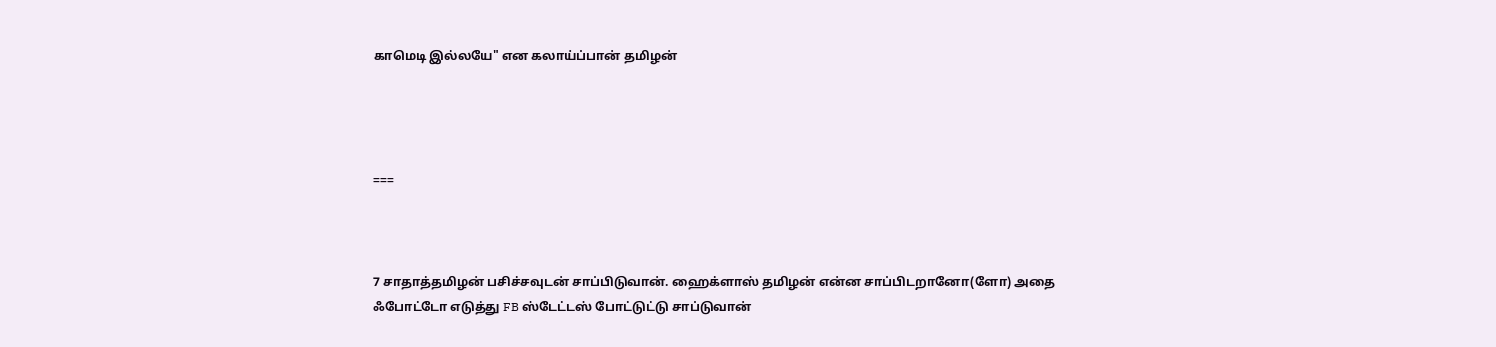காமெடி இல்லயே" என கலாய்ப்பான் தமிழன்




===



7 சாதாத்தமிழன் பசிச்சவுடன் சாப்பிடுவான். ஹைக்ளாஸ் தமிழன் என்ன சாப்பிடறானோ(ளோ) அதை ஃபோட்டோ எடுத்து FB ஸ்டேட்டஸ் போட்டுட்டு சாப்டுவான்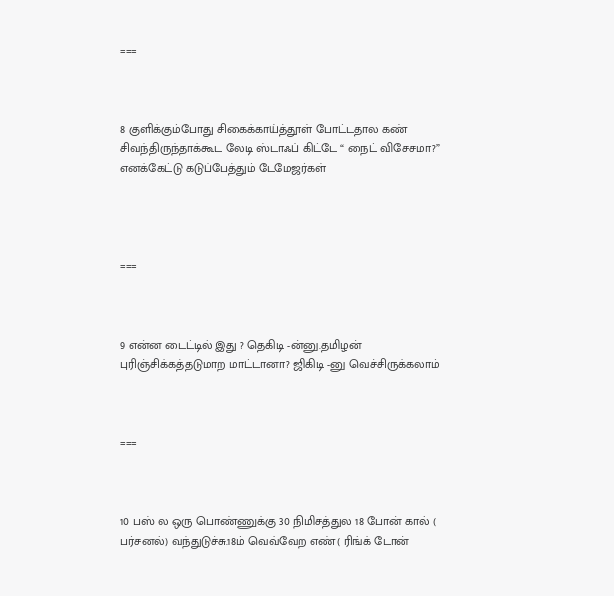===



8 குளிக்கும்போது சிகைக்காய்த்தூள் போட்டதால கண் சிவந்திருந்தாக்கூட லேடி ஸ்டாஃப் கிட்டே “ நைட் விசேசமா?” எனக்கேட்டு கடுப்பேத்தும் டேமேஜர்கள்




===



9 என்ன டைட்டில் இது ? தெகிடி -ன்னு.தமிழன் புரிஞ்சிக்கத்தடுமாற மாட்டானா? ஜிகிடி -னு வெச்சிருக்கலாம்



===



10 பஸ் ல ஒரு பொண்ணுக்கு 30 நிமிசத்துல 18 போன் கால் ( பர்சனல்) வந்துடுச்சு.18ம் வெவ்வேற எண்( ரிங்க் டோன்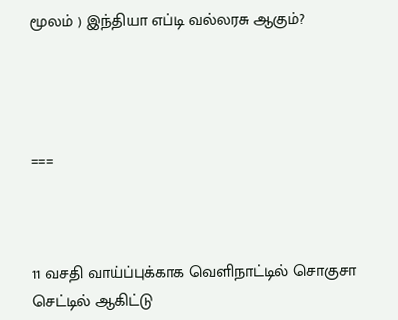மூலம் ) இந்தியா எப்டி வல்லரசு ஆகும்?




===



11 வசதி வாய்ப்புக்காக வெளிநாட்டில் சொகுசா செட்டில் ஆகிட்டு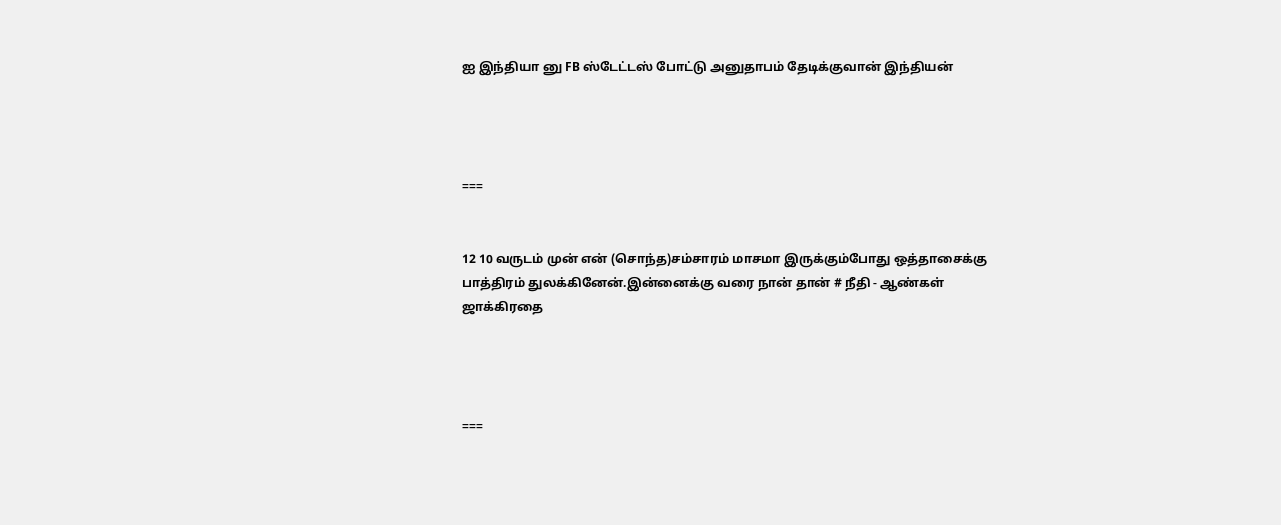ஐ இந்தியா னு FB ஸ்டேட்டஸ் போட்டு அனுதாபம் தேடிக்குவான் இந்தியன்




===


12 10 வருடம் முன் என் (சொந்த)சம்சாரம் மாசமா இருக்கும்போது ஒத்தாசைக்கு பாத்திரம் துலக்கினேன்.இன்னைக்கு வரை நான் தான் # நீதி - ஆண்கள் ஜாக்கிரதை




===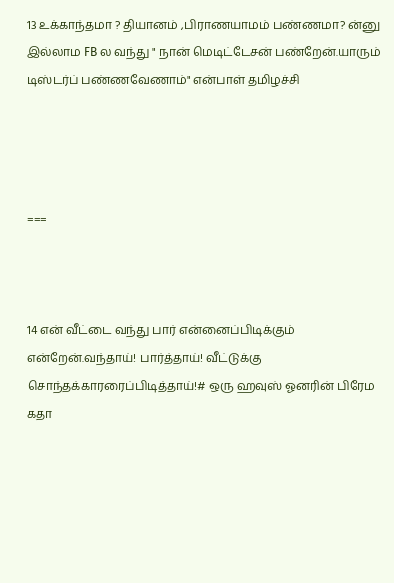13 உக்காந்தமா ? தியானம் ,பிராணயாமம் பண்ணமா? ன்னு இல்லாம FB ல வந்து " நான் மெடிட்டேசன் பண்றேன்.யாரும் டிஸ்டர்ப் பண்ணவேணாம்" என்பாள் தமிழச்சி




===



14 என் வீட்டை வந்து பார் என்னைப்பிடிக்கும் என்றேன்.வந்தாய்! பார்த்தாய்! வீட்டுக்கு சொந்தக்காரரைப்பிடித்தாய்!# ஒரு ஹவுஸ் ஓனரின் பிரேம கதா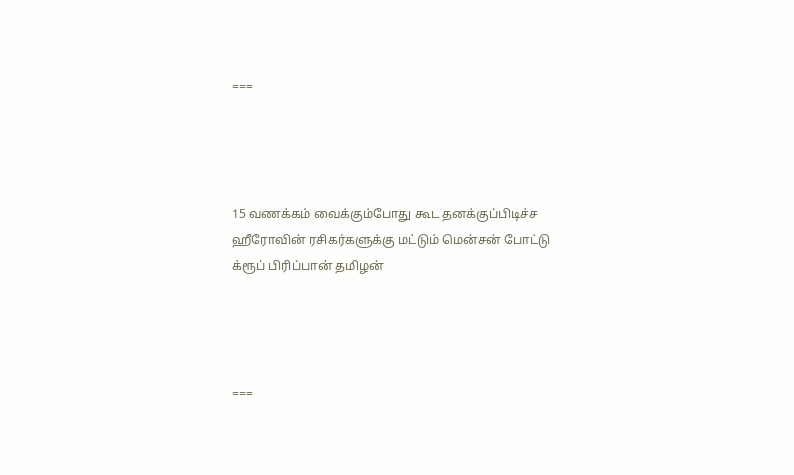===




15 வணக்கம் வைக்கும்போது கூட தனக்குப்பிடிச்ச ஹீரோவின் ரசிகர்களுக்கு மட்டும் மென்சன் போட்டு க்ரூப் பிரிப்பான் தமிழன்




===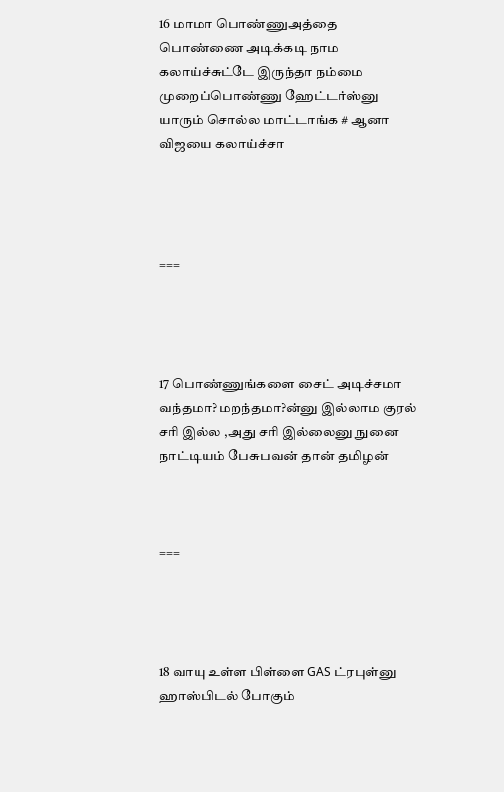16 மாமா பொண்ணுஅத்தை பொண்ணை அடிக்கடி நாம கலாய்ச்சுட்டே இருந்தா நம்மை முறைப்பொண்ணு ஹேட்டர்ஸ்னு யாரும் சொல்ல மாட்டாங்க # ஆனா விஜயை கலாய்ச்சா




===




17 பொண்ணுங்களை சைட் அடிச்சமா வந்தமா? மறந்தமா?ன்னு இல்லாம குரல் சரி இல்ல ,அது சரி இல்லைனு நுனை நாட்டியம் பேசுபவன் தான் தமிழன்



===




18 வாயு உள்ள பிள்ளை GAS ட்ரபுள்னு ஹாஸ்பிடல் போகும்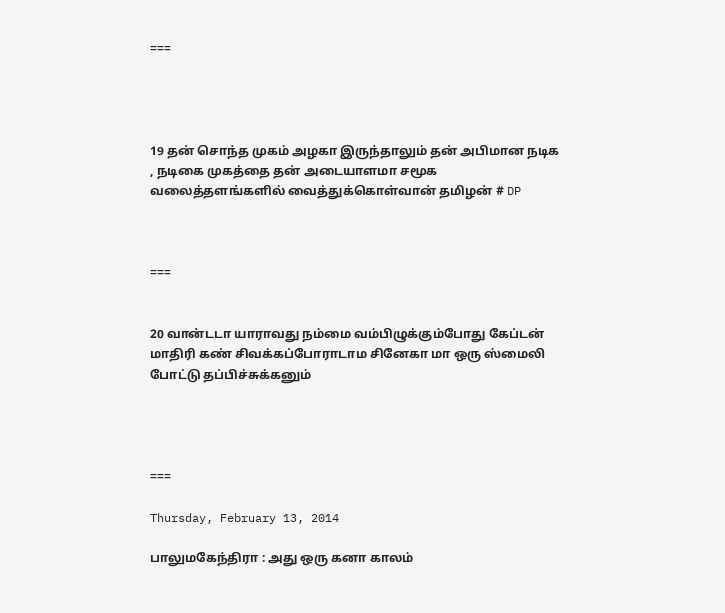===




19 தன் சொந்த முகம் அழகா இருந்தாலும் தன் அபிமான நடிக , நடிகை முகத்தை தன் அடையாளமா சமூக வலைத்தளங்களில் வைத்துக்கொள்வான் தமிழன் # DP



===


20 வான்டடா யாராவது நம்மை வம்பிழுக்கும்போது கேப்டன் மாதிரி கண் சிவக்கப்போராடாம சினேகா மா ஒரு ஸ்மைலி போட்டு தப்பிச்சுக்கனும்




===

Thursday, February 13, 2014

பாலுமகேந்திரா : அது ஒரு கனா காலம்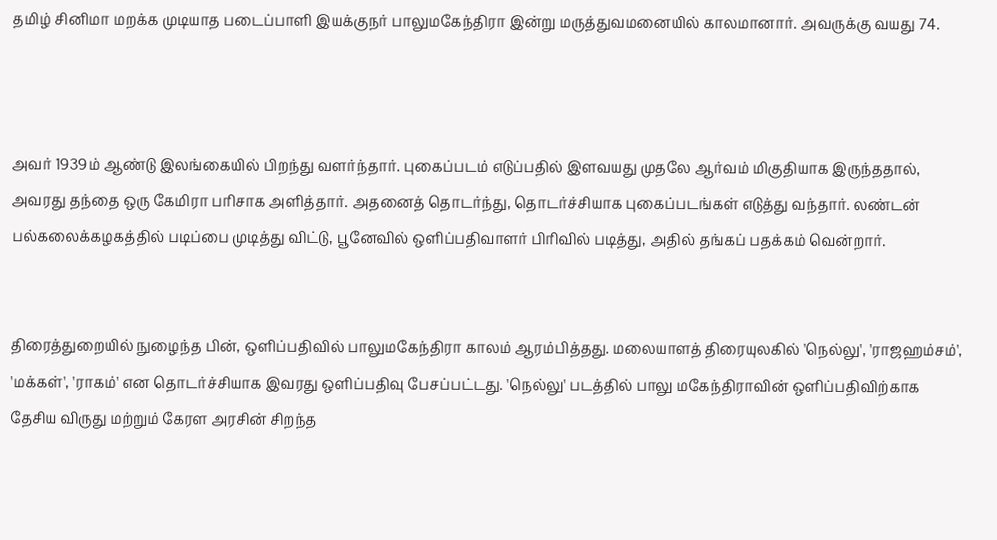தமிழ் சினிமா மறக்க முடியாத படைப்பாளி இயக்குநர் பாலுமகேந்திரா இன்று மருத்துவமனையில் காலமானார். அவருக்கு வயது 74.



அவர் 1939ம் ஆண்டு இலங்கையில் பிறந்து வளர்ந்தார். புகைப்படம் எடுப்பதில் இளவயது முதலே ஆர்வம் மிகுதியாக இருந்ததால், அவரது தந்தை ஒரு கேமிரா பரிசாக அளித்தார். அதனைத் தொடர்ந்து, தொடர்ச்சியாக புகைப்படங்கள் எடுத்து வந்தார். லண்டன் பல்கலைக்கழகத்தில் படிப்பை முடித்து விட்டு, பூனேவில் ஒளிப்பதிவாளர் பிரிவில் படித்து, அதில் தங்கப் பதக்கம் வென்றார்.


திரைத்துறையில் நுழைந்த பின், ஒளிப்பதிவில் பாலுமகேந்திரா காலம் ஆரம்பித்தது. மலையாளத் திரையுலகில் 'நெல்லு', 'ராஜஹம்சம்', 'மக்கள்', 'ராகம்' என தொடர்ச்சியாக இவரது ஒளிப்பதிவு பேசப்பட்டது. 'நெல்லு' படத்தில் பாலு மகேந்திராவின் ஒளிப்பதிவிற்காக தேசிய விருது மற்றும் கேரள அரசின் சிறந்த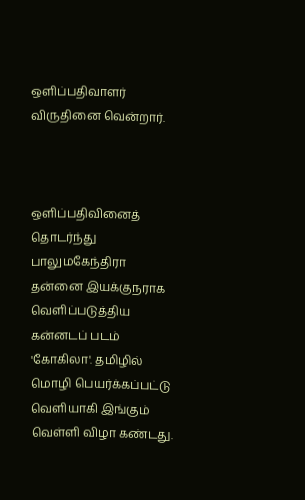ஒளிப்பதிவாளர் விருதினை வென்றார்.



ஒளிப்பதிவினைத் தொடர்ந்து பாலுமகேந்திரா தன்னை இயக்குநராக வெளிப்படுத்திய கன்னடப் படம் 'கோகிலா'. தமிழில் மொழி பெயர்க்கப்பட்டு வெளியாகி இங்கும் வெள்ளி விழா கண்டது.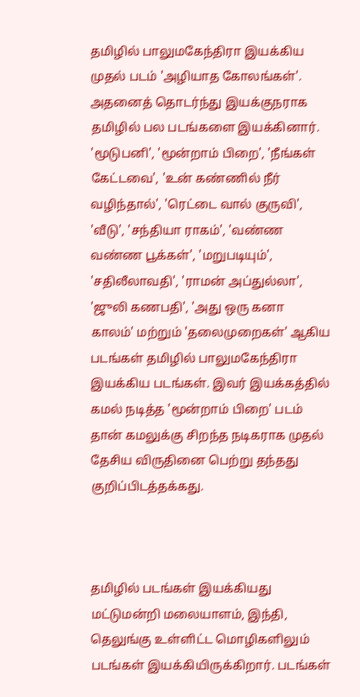தமிழில் பாலுமகேந்திரா இயக்கிய முதல் படம் 'அழியாத கோலங்கள்'. அதனைத் தொடர்ந்து இயக்குநராக தமிழில் பல படங்களை இயக்கினார். 'மூடுபனி', 'மூன்றாம் பிறை', 'நீங்கள் கேட்டவை', 'உன் கண்ணில் நீர் வழிந்தால்', 'ரெட்டை வால் குருவி', 'வீடு', 'சந்தியா ராகம்', 'வண்ண வண்ண பூக்கள்', 'மறுபடியும்', 'சதிலீலாவதி', 'ராமன் அப்துல்லா', 'ஜுலி கணபதி', 'அது ஒரு கனா காலம்' மற்றும் 'தலைமுறைகள்' ஆகிய படங்கள் தமிழில் பாலுமகேந்திரா இயக்கிய படங்கள். இவர் இயக்கத்தில் கமல் நடித்த 'மூன்றாம் பிறை' படம் தான் கமலுக்கு சிறந்த நடிகராக முதல் தேசிய விருதினை பெற்று தந்தது குறிப்பிடத்தக்கது.



தமிழில் படங்கள் இயக்கியது மட்டுமன்றி மலையாளம், இந்தி, தெலுங்கு உள்ளிட்ட மொழிகளிலும் படங்கள் இயக்கியிருக்கிறார். படங்கள்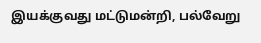இயக்குவது மட்டுமன்றி, பல்வேறு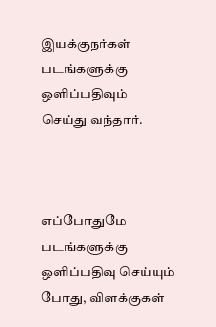இயக்குநர்கள் படங்களுக்கு ஒளிப்பதிவும் செய்து வந்தார்.



எப்போதுமே படங்களுக்கு ஒளிப்பதிவு செய்யும் போது, விளக்குகள்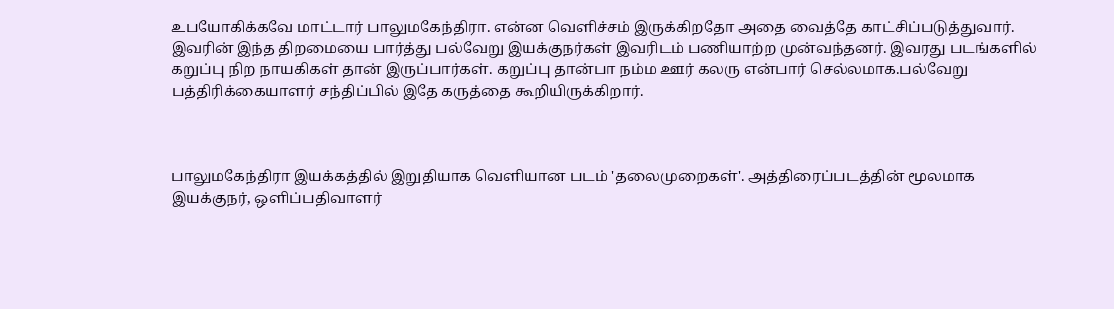உபயோகிக்கவே மாட்டார் பாலுமகேந்திரா. என்ன வெளிச்சம் இருக்கிறதோ அதை வைத்தே காட்சிப்படுத்துவார். இவரின் இந்த திறமையை பார்த்து பல்வேறு இயக்குநர்கள் இவரிடம் பணியாற்ற முன்வந்தனர். இவரது படங்களில் கறுப்பு நிற நாயகிகள் தான் இருப்பார்கள். கறுப்பு தான்பா நம்ம ஊர் கலரு என்பார் செல்லமாக.பல்வேறு பத்திரிக்கையாளர் சந்திப்பில் இதே கருத்தை கூறியிருக்கிறார்.



பாலுமகேந்திரா இயக்கத்தில் இறுதியாக வெளியான படம் 'தலைமுறைகள்'. அத்திரைப்படத்தின் மூலமாக இயக்குநர், ஒளிப்பதிவாளர்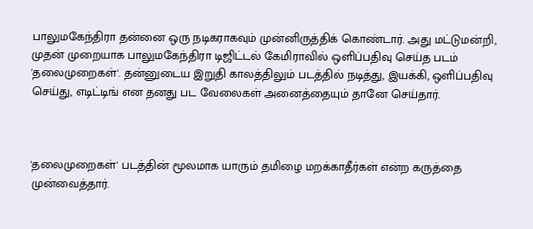பாலுமகேந்திரா தன்னை ஒரு நடிகராகவும் முன்னிருத்திக் கொண்டார். அது மட்டுமன்றி, முதன் முறையாக பாலுமகேந்திரா டிஜிட்டல் கேமிராவில் ஒளிப்பதிவு செய்த படம் 'தலைமுறைகள்'. தன்னுடைய இறுதி காலத்திலும் படத்தில் நடித்து, இயக்கி, ஒளிப்பதிவு செய்து, எடிட்டிங் என தனது பட வேலைகள் அனைத்தையும் தானே செய்தார்.



'தலைமுறைகள்' படத்தின் மூலமாக யாரும் தமிழை மறக்காதீர்கள் என்ற கருத்தை முன்வைத்தார்.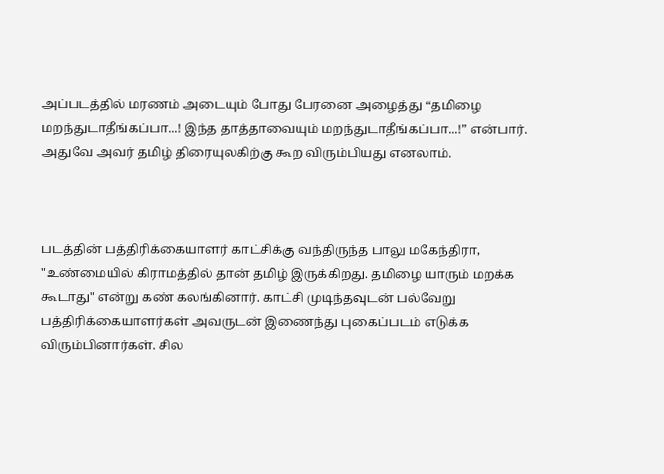அப்படத்தில் மரணம் அடையும் போது பேரனை அழைத்து “தமிழை மறந்துடாதீங்கப்பா...! இந்த தாத்தாவையும் மறந்துடாதீங்கப்பா...!” என்பார். அதுவே அவர் தமிழ் திரையுலகிற்கு கூற விரும்பியது எனலாம்.



படத்தின் பத்திரிக்கையாளர் காட்சிக்கு வந்திருந்த பாலு மகேந்திரா, "உண்மையில் கிராமத்தில் தான் தமிழ் இருக்கிறது. தமிழை யாரும் மறக்க கூடாது" என்று கண் கலங்கினார். காட்சி முடிந்தவுடன் பல்வேறு பத்திரிக்கையாளர்கள் அவருடன் இணைந்து புகைப்படம் எடுக்க விரும்பினார்கள். சில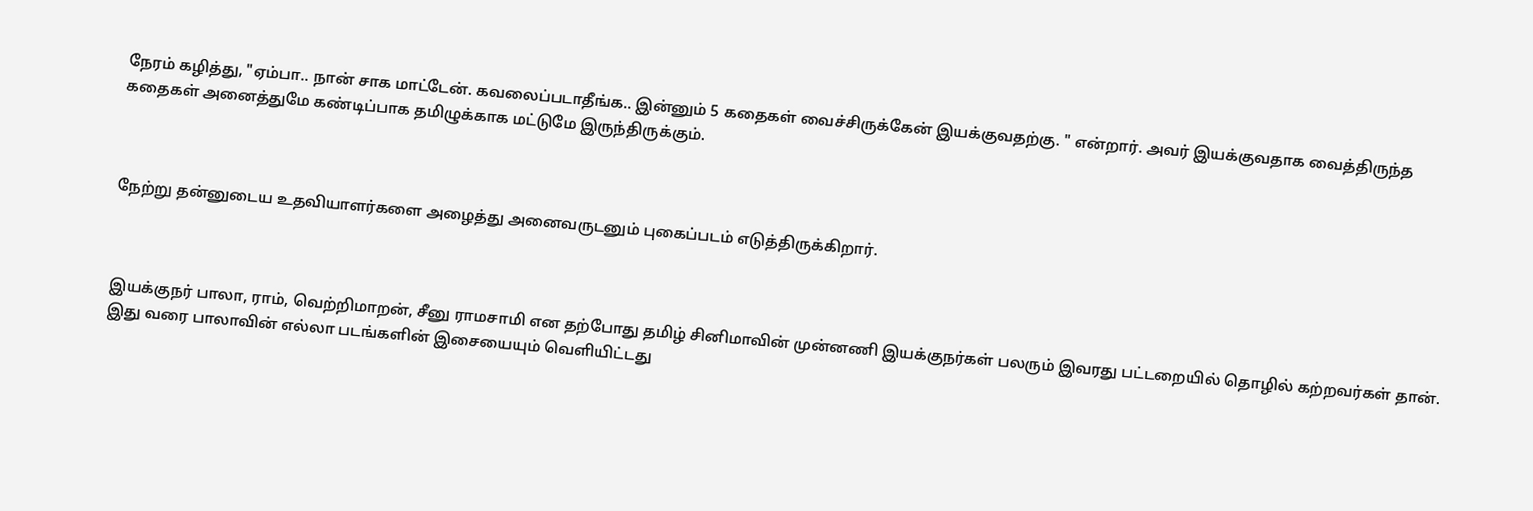நேரம் கழித்து, "ஏம்பா.. நான் சாக மாட்டேன். கவலைப்படாதீங்க.. இன்னும் 5 கதைகள் வைச்சிருக்கேன் இயக்குவதற்கு. " என்றார். அவர் இயக்குவதாக வைத்திருந்த கதைகள் அனைத்துமே கண்டிப்பாக தமிழுக்காக மட்டுமே இருந்திருக்கும்.



நேற்று தன்னுடைய உதவியாளர்களை அழைத்து அனைவருடனும் புகைப்படம் எடுத்திருக்கிறார்.



இயக்குநர் பாலா, ராம், வெற்றிமாறன், சீனு ராமசாமி என தற்போது தமிழ் சினிமாவின் முன்னணி இயக்குநர்கள் பலரும் இவரது பட்டறையில் தொழில் கற்றவர்கள் தான். இது வரை பாலாவின் எல்லா படங்களின் இசையையும் வெளியிட்டது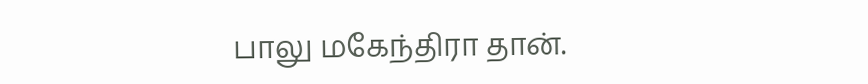பாலு மகேந்திரா தான்.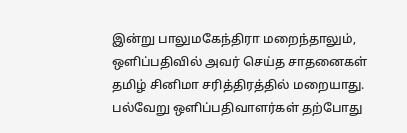இன்று பாலுமகேந்திரா மறைந்தாலும், ஒளிப்பதிவில் அவர் செய்த சாதனைகள் தமிழ் சினிமா சரித்திரத்தில் மறையாது. பல்வேறு ஒளிப்பதிவாளர்கள் தற்போது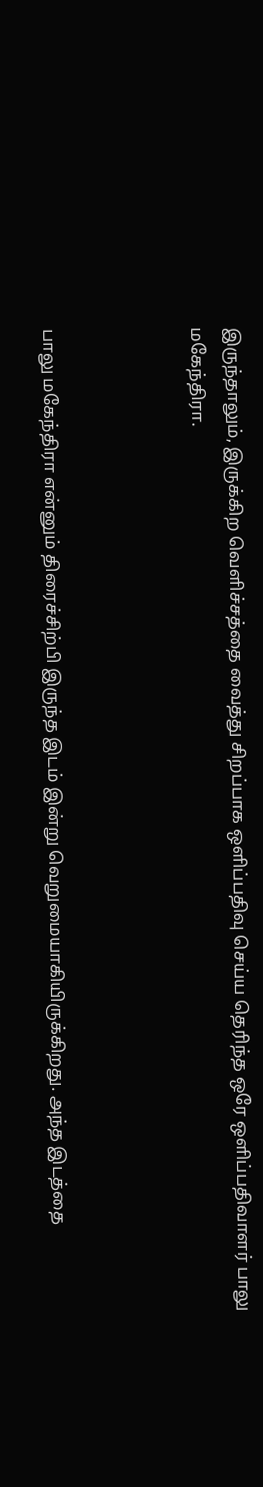இருந்தாலும், இருக்கிற வெளிச்சத்தை வைத்து சிறப்பாக ஒளிப்பதிவு செய்ய தெரிந்த ஒரே ஒளிப்பதிவாளர் பாலு மகேந்திரா.



பாலு மகேந்திரா என்னும் திரைச்சிற்பி இருந்த இடம் இன்று வெறுமையாகியிருக்கிறது. அந்த இடத்தை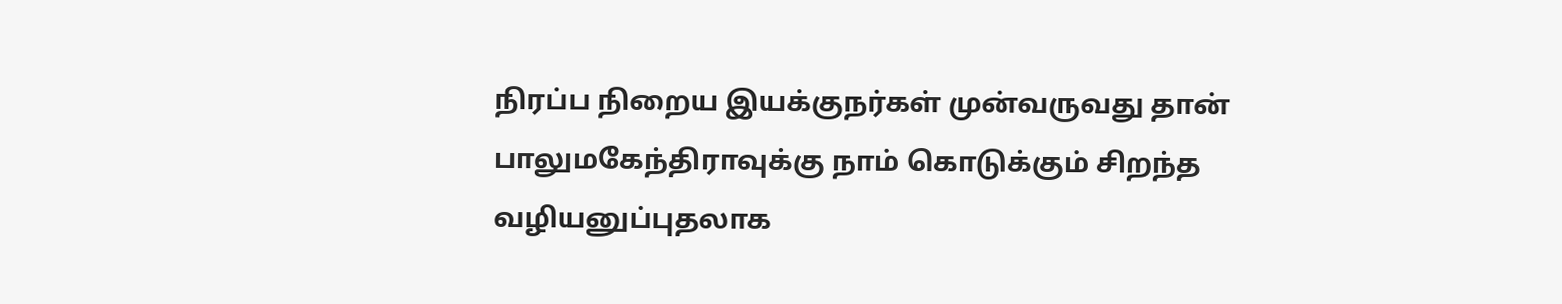நிரப்ப நிறைய இயக்குநர்கள் முன்வருவது தான் பாலுமகேந்திராவுக்கு நாம் கொடுக்கும் சிறந்த வழியனுப்புதலாக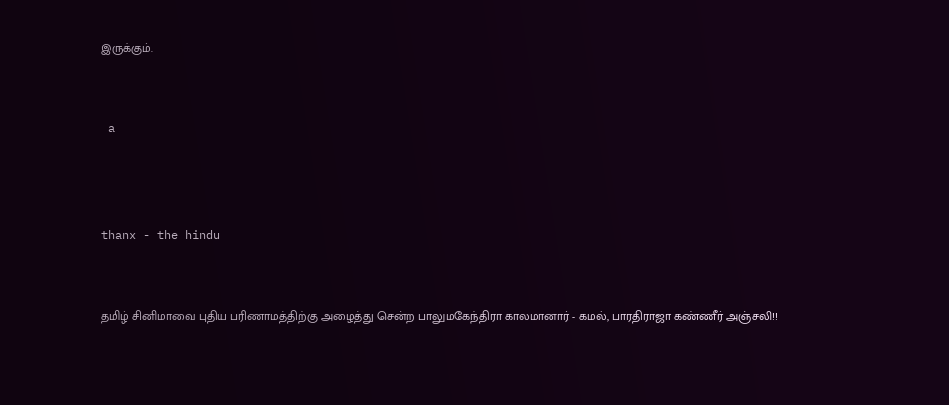இருக்கும்.


 a



thanx - the hindu


தமிழ் சினிமாவை புதிய பரிணாமத்திற்கு அழைத்து சென்ற பாலுமகேந்திரா காலமானார் - கமல், பாரதிராஜா கண்ணீர் அஞ்சலி!!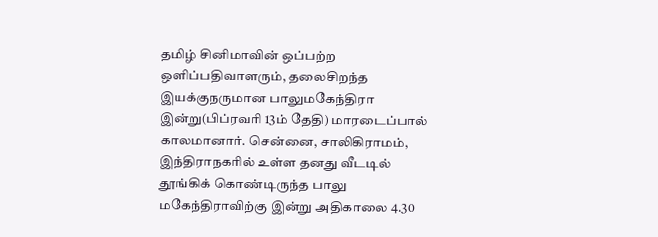தமிழ் சினிமாவின் ஒப்பற்ற ஒளிப்பதிவாளரும், தலைசிறந்த இயக்குநருமான பாலுமகேந்திரா இன்று(பிப்ரவரி 13ம் தேதி) மாரடைப்பால் காலமானார். சென்னை, சாலிகிராமம், இந்திராநகரில் உள்ள தனது வீடடில் தூங்கிக் கொண்டிருந்த பாலு மகேந்திராவிற்கு இன்று அதிகாலை 4.30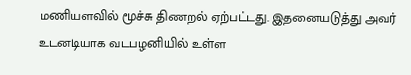மணியளவில் மூச்சு திணறல் ஏற்பட்டது. இதனையடுத்து அவர் உடனடியாக வடபழனியில் உள்ள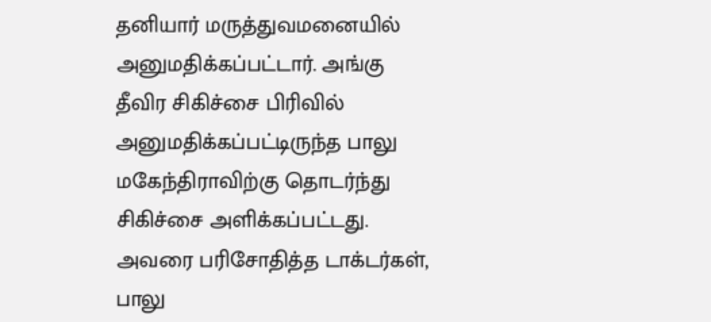தனியார் மருத்துவமனையில் அனுமதிக்கப்பட்டார். அங்கு தீவிர சிகிச்சை பிரிவில் அனுமதிக்கப்பட்டிருந்த பாலு மகேந்திராவிற்கு தொடர்ந்து சிகிச்சை அளிக்கப்பட்டது. அவரை பரிசோதித்த டாக்டர்கள், பாலு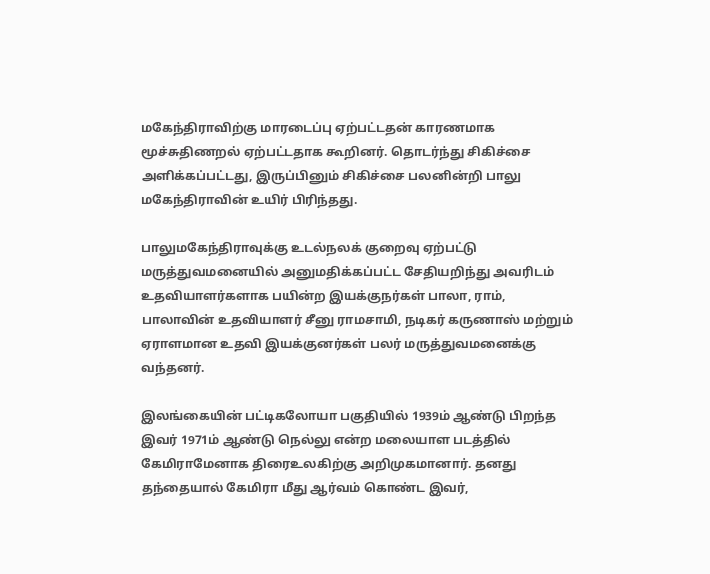மகேந்திராவிற்கு மாரடைப்பு ஏற்பட்டதன் காரணமாக மூச்சுதிணறல் ஏற்பட்டதாக கூறினர். தொடர்ந்து சிகிச்சை அளிக்கப்பட்டது, இருப்பினும் சிகிச்சை பலனின்றி பாலு மகேந்திராவின் உயிர் பிரிந்தது.

பாலுமகேந்திராவுக்கு உடல்நலக் குறைவு ஏற்பட்டு மருத்துவமனையில் அனுமதிக்கப்பட்ட சேதியறிந்து அவரிடம் உதவியாளர்களாக பயின்ற இயக்குநர்கள் பாலா, ராம், பாலாவின் உதவியாளர் சீனு ராமசாமி, நடிகர் கருணாஸ் மற்றும் ஏராளமான உதவி இயக்குனர்கள் பலர் மருத்துவமனைக்கு வந்தனர்.

இலங்கையின் பட்டிகலோயா பகுதியில் 1939ம் ஆண்டு பிறந்த இவர் 1971ம் ஆண்டு நெல்லு என்ற மலையாள படத்தில் கேமிராமேனாக திரைஉலகிற்கு அறிமுகமானார். தனது தந்தையால் கேமிரா மீது ஆர்வம் கொண்ட இவர்,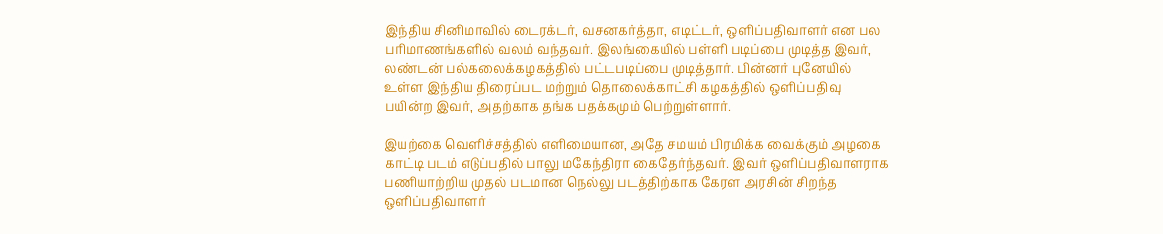இந்திய சினிமாவில் டைரக்டர், வசனகர்த்தா, எடிட்டர், ஒளிப்பதிவாளர் என பல பரிமாணங்களில் வலம் வந்தவர். இலங்கையில் பள்ளி படிப்பை முடித்த இவர், லண்டன் பல்கலைக்கழகத்தில் பட்டபடிப்பை முடித்தார். பின்னர் புனேயில் உள்ள இந்திய திரைப்பட மற்றும் தொலைக்காட்சி கழகத்தில் ஒளிப்பதிவு பயின்ற இவர், அதற்காக தங்க பதக்கமும் பெற்றுள்ளார்.

இயற்கை வெளிச்சத்தில் எளிமையான, அதே சமயம் பிரமிக்க வைக்கும் அழகை காட்டி படம் எடுப்பதில் பாலு மகேந்திரா கைதேர்ந்தவர். இவர் ஒளிப்பதிவாளராக பணியாற்றிய முதல் படமான நெல்லு படத்திற்காக கேரள அரசின் சிறந்த ஒளிப்பதிவாளர்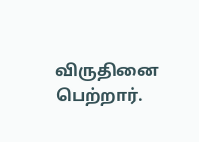விருதினை பெற்றார்.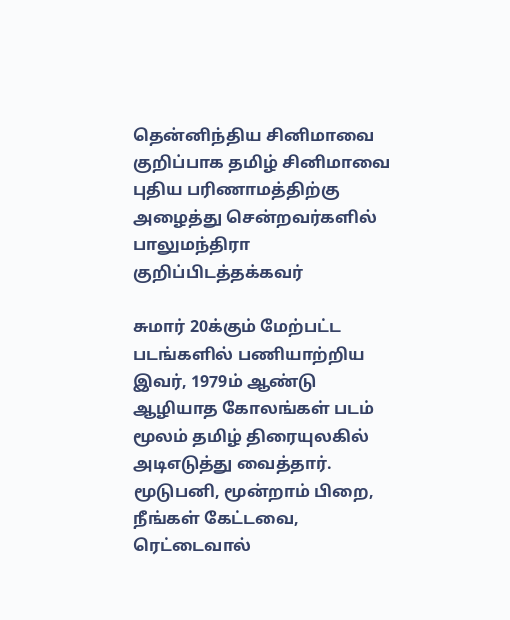தென்னிந்திய சினிமாவை குறிப்பாக தமிழ் சினிமாவை புதிய பரிணாமத்திற்கு அழைத்து சென்றவர்களில் பாலுமந்திரா குறிப்பிடத்தக்கவர்

சுமார் 20க்கும் மேற்பட்ட படங்களில் பணியாற்றிய இவர், 1979ம் ஆண்டு ஆழியாத கோலங்கள் படம் மூலம் தமிழ் திரையுலகில் அடிஎடுத்து வைத்தார். மூடுபனி, மூன்றாம் பிறை, நீங்கள் கேட்டவை, ரெட்டைவால்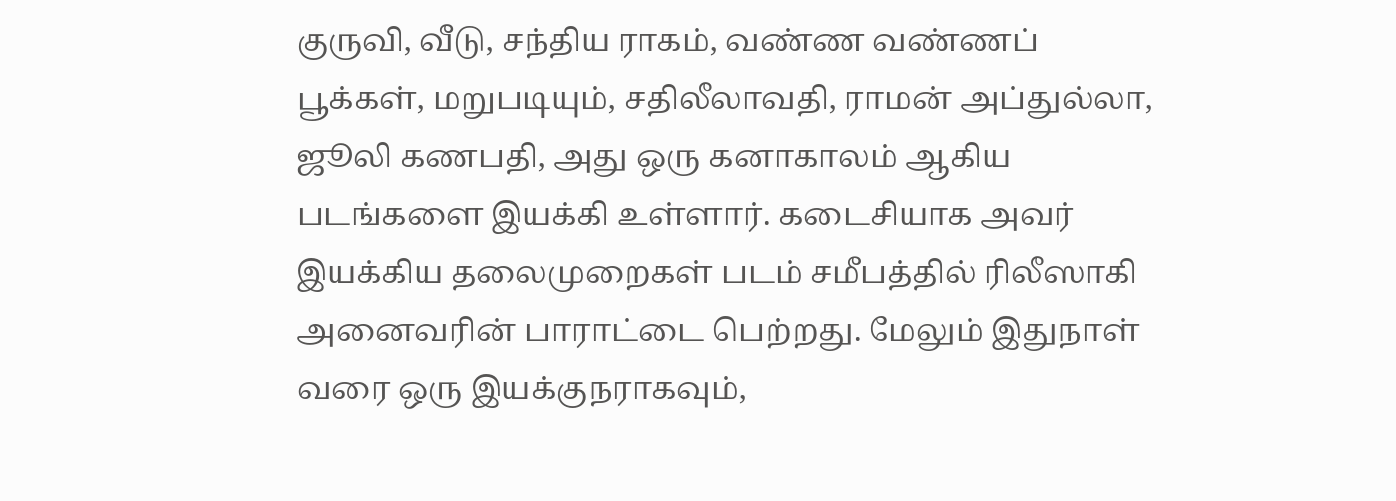குருவி, வீடு, சந்திய ராகம், வண்ண வண்ணப் பூக்கள், மறுபடியும், சதிலீலாவதி, ராமன் அப்துல்லா, ஜூலி கணபதி, அது ஒரு கனாகாலம் ஆகிய படங்களை இயக்கி உள்ளார். கடைசியாக அவர் இயக்கிய தலைமுறைகள் படம் சமீபத்தில் ரிலீஸாகி அனைவரின் பாராட்டை பெற்றது. மேலும் இதுநாள் வரை ஒரு இயக்குநராகவும்,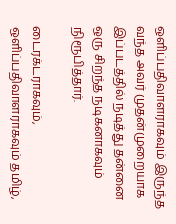ஒளிப்பதிவாளராகவும் இருந்த வந்த அவர் முதன்முறையாக இப்படத்தில் நடித்து தன்னை ஒரு சிறந்த நடிகனாகவும் நிரூபித்தார்.

டைரக்டராகவும், ஒளிப்பதிவாளராகவும் தமிழ்,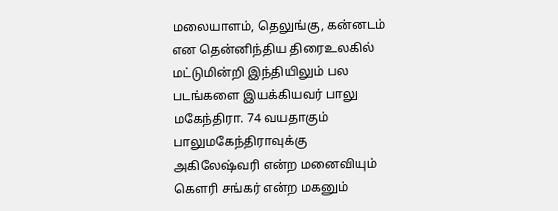மலையாளம், தெலுங்கு, கன்னடம் என தென்னிந்திய திரைஉலகில் மட்டுமின்றி இந்தியிலும் பல படங்களை இயக்கியவர் பாலு மகேந்திரா. 74 வயதாகும் பாலுமகேந்திராவுக்கு அகிலேஷ்வரி என்ற மனைவியும் கெளரி சங்கர் என்ற மகனும்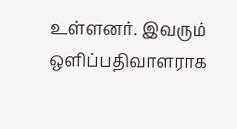உள்ளனர். இவரும் ஒளிப்பதிவாளராக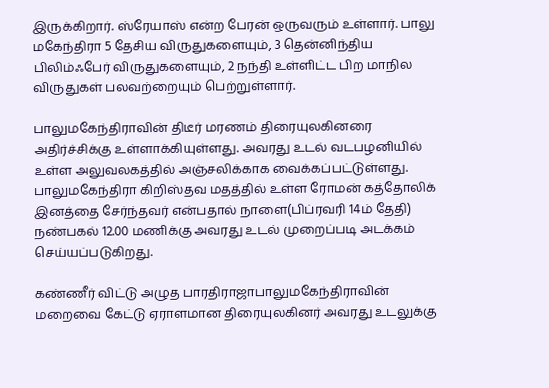இருக்கிறார். ஸ்ரேயாஸ் என்ற பேரன் ஒருவரும் உள்ளார். பாலு மகேந்திரா 5 தேசிய விருதுகளையும், 3 தென்னிந்திய பிலிம்ஃபேர் விருதுகளையும், 2 நந்தி உள்ளிட்ட பிற மாநில விருதுகள் பலவற்றையும் பெற்றுள்ளார்.

பாலுமகேந்திராவின் திடீர் மரணம் திரையுலகினரை அதிர்ச்சிக்கு உள்ளாக்கியுள்ளது. அவரது உடல் வடபழனியில் உள்ள அலுவலகத்தில் அஞ்சலிக்காக வைக்கப்பட்டுள்ளது. பாலுமகேந்திரா கிறிஸ்தவ மதத்தில் உள்ள ரோமன் கத்தோலிக் இனத்தை சேர்ந்தவர் என்பதால் நாளை(பிப்ரவரி 14ம் தேதி) நண்பகல் 12.00 மணிக்கு அவரது உடல் முறைப்படி அடக்கம் செய்யப்படுகிறது.

கண்ணீர் விட்டு அழுத பாரதிராஜாபாலுமகேந்திராவின் மறைவை கேட்டு ஏராளமான திரையுலகினர் அவரது உடலுக்கு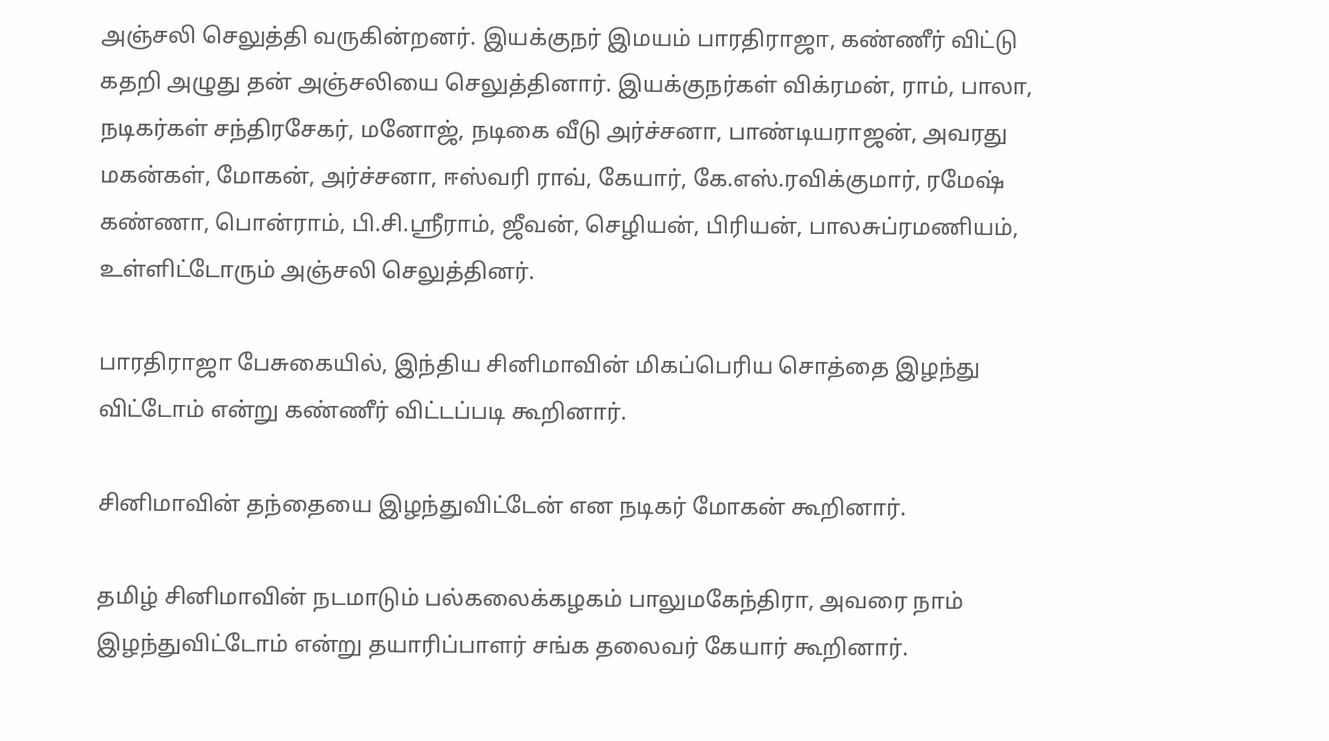அஞ்சலி செலுத்தி வருகின்றனர். இயக்குநர் இமயம் பாரதிராஜா, கண்ணீர் விட்டு கதறி அழுது தன் அஞ்சலியை செலுத்தினார். இயக்குநர்கள் விக்ரமன், ராம், பாலா, நடிகர்கள் சந்திரசேகர், மனோஜ், நடிகை வீடு அர்ச்சனா, பாண்டியராஜன், அவரது மகன்கள், மோகன், அர்ச்சனா, ஈஸ்வரி ராவ், கேயார், கே.எஸ்.ரவிக்குமார், ரமேஷ் கண்ணா, பொன்ராம், பி.சி.ஸ்ரீராம், ஜீவன், செழியன், பிரியன், பாலசுப்ரமணியம், உள்ளிட்டோரும் அஞ்சலி செலுத்தினர்.

பாரதிராஜா பேசுகையில், இந்திய சினிமாவின் மிகப்பெரிய சொத்தை இழந்து விட்டோம் என்று கண்ணீர் விட்டப்படி கூறினார்.

சினிமாவின் தந்தையை இழந்துவிட்டேன் என நடிகர் மோகன் கூறினார்.

தமிழ் சினிமாவின் நடமாடும் பல்கலைக்கழகம் பாலுமகேந்திரா, அவரை நாம் இழந்துவிட்டோம் என்று தயாரிப்பாளர் சங்க தலைவர் கேயார் கூறினார்.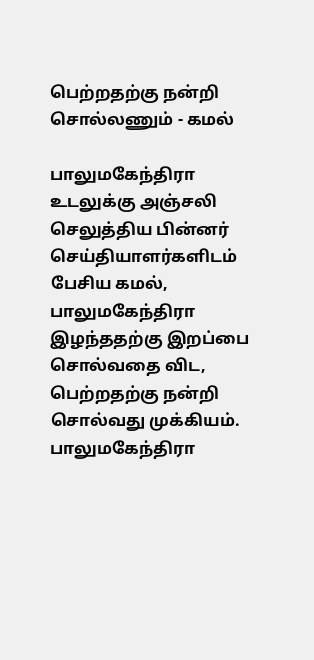பெற்றதற்கு நன்றி சொல்லணும் - கமல்

பாலுமகேந்திரா உடலுக்கு அஞ்சலி செலுத்திய பின்னர் செய்தியாளர்களிடம் பேசிய கமல், பாலுமகேந்திரா இழந்ததற்கு இறப்பை சொல்வதை விட, பெற்றதற்கு நன்றி சொல்வது முக்கியம். பாலுமகேந்திரா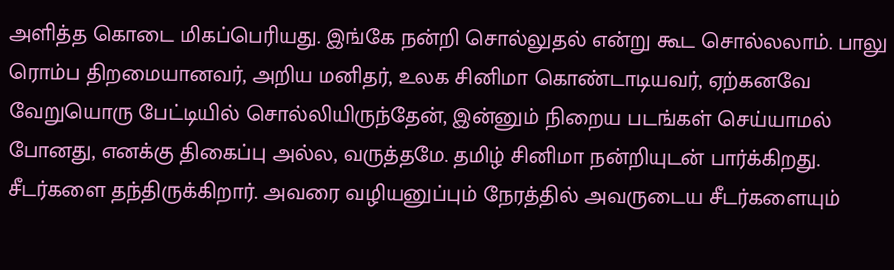அளித்த கொடை மிகப்பெரியது. இங்கே நன்றி சொல்லுதல் என்று கூட சொல்லலாம். பாலு ரொம்ப திறமையானவர், அறிய மனிதர், உலக சினிமா கொண்டாடியவர், ஏற்கனவே வேறுயொரு பேட்டியில் சொல்லியிருந்தேன், இன்னும் நிறைய படங்கள் செய்யாமல் போனது, எனக்கு திகைப்பு அல்ல, வருத்தமே. தமிழ் சினிமா நன்றியுடன் பார்க்கிறது. சீடர்களை தந்திருக்கிறார். அவரை வழியனுப்பும் நேரத்தில் அவருடைய சீடர்களையும்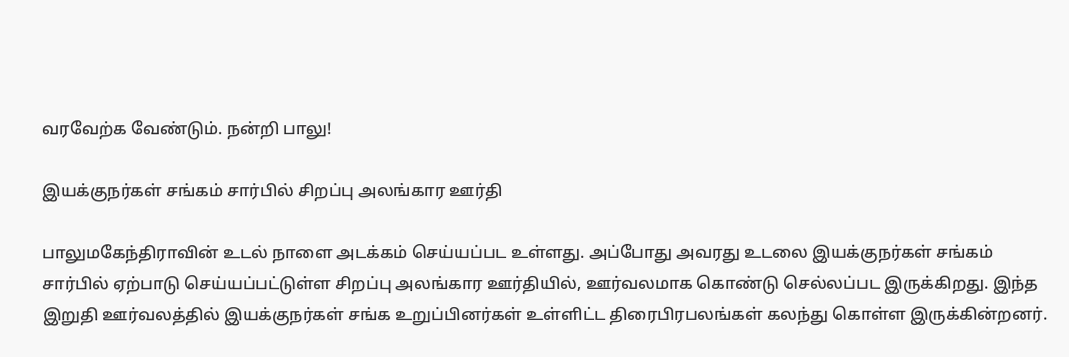வரவேற்க வேண்டும். நன்றி பாலு!

இயக்குநர்கள் சங்கம் சார்பில் சிறப்பு அலங்கார ஊர்தி

பாலுமகேந்திராவின் உடல் நாளை அடக்கம் செய்யப்பட உள்ளது. அப்போது அவரது உடலை இயக்குநர்கள் சங்கம் சார்பில் ஏற்பாடு செய்யப்பட்டுள்ள சிறப்பு அலங்கார ஊர்தியில், ஊர்வலமாக கொண்டு செல்லப்பட இருக்கிறது. இந்த இறுதி ஊர்வலத்தில் இயக்குநர்கள் சங்க உறுப்பினர்கள் உள்ளிட்ட திரைபிரபலங்கள் கலந்து கொள்ள இருக்கின்றனர்.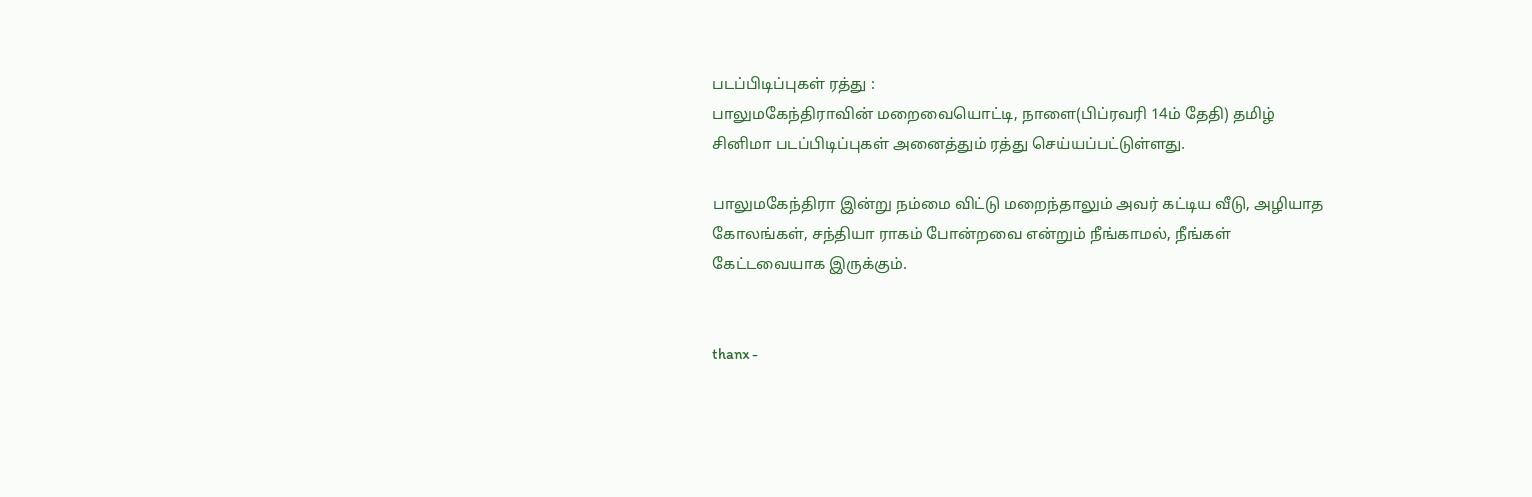படப்பிடிப்புகள் ரத்து :
பாலுமகேந்திராவின் மறைவையொட்டி, நாளை(பிப்ரவரி 14ம் தேதி) தமிழ் சினிமா படப்பிடிப்புகள் அனைத்தும் ரத்து செய்யப்பட்டுள்ளது.

பாலுமகேந்திரா இன்று நம்மை விட்டு மறைந்தாலும் அவர் கட்டிய வீடு, அழியாத கோலங்கள், சந்தியா ராகம் போன்றவை என்றும் நீங்காமல், நீங்கள் கேட்டவையாக இருக்கும்.


thanx -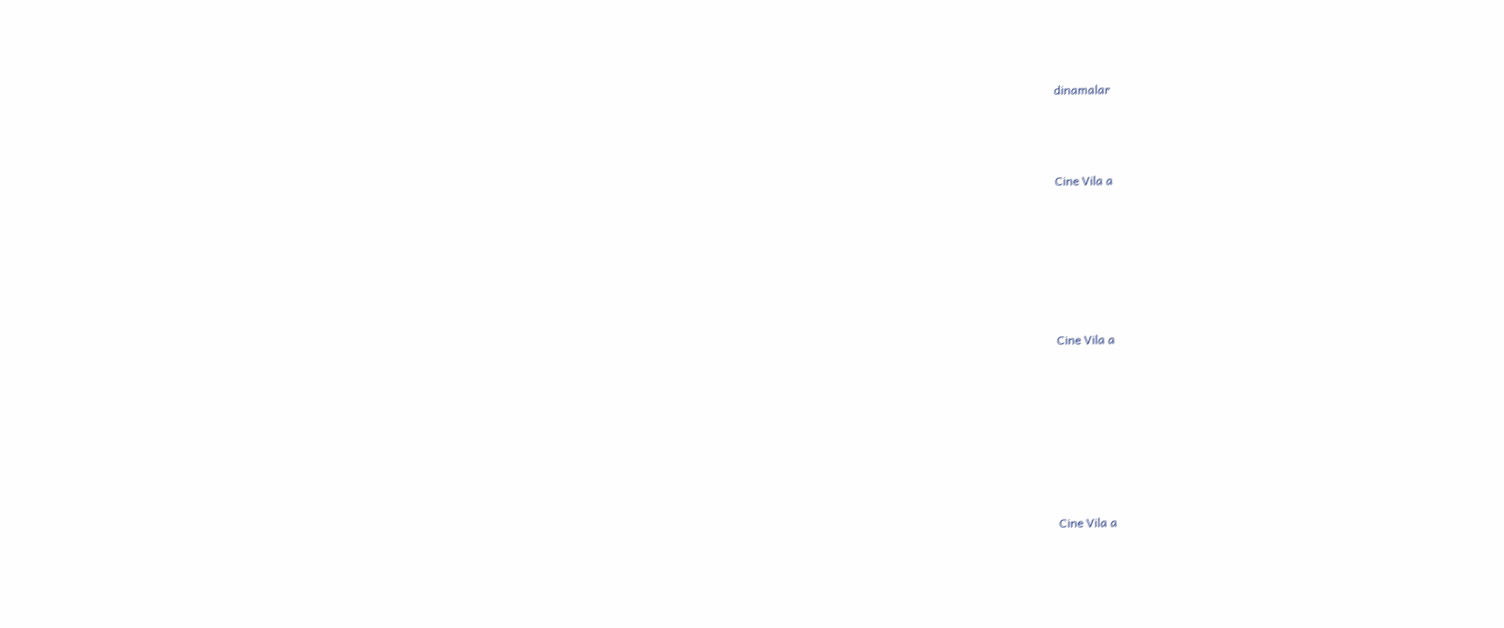dinamalar



Cine Vila a






Cine Vila a







Cine Vila a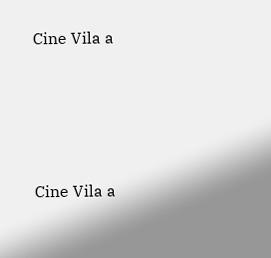Cine Vila a







Cine Vila a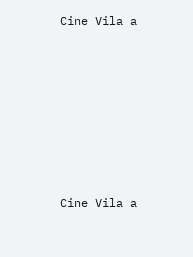Cine Vila a







Cine Vila a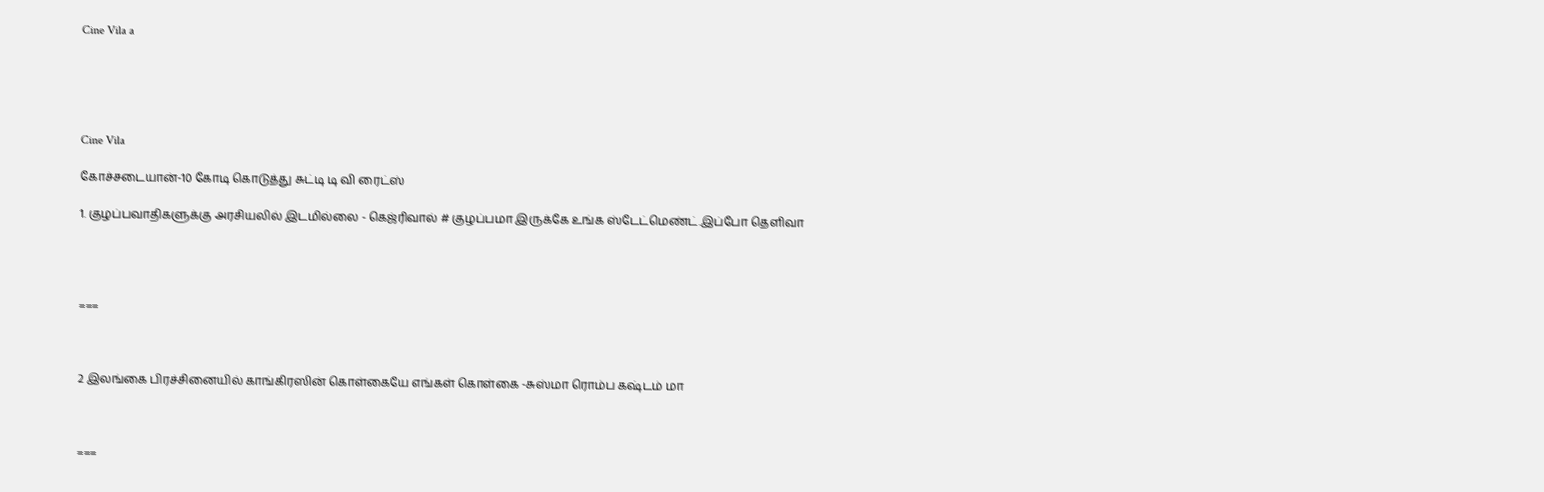Cine Vila a





Cine Vila

கோச்சடையான்-10 கோடி கொடுத்து சுட்டி டி வி ரைட்ஸ்

1. குழப்பவாதிகளுக்கு அரசியலில் இடமில்லை - கெஜ்ரிவால் # குழப்பமா இருக்கே உங்க ஸ்டேட்மெண்ட்.இப்போ தெளிவா




===



2 இலங்கை பிரச்சினையில் காங்கிரஸின் கொள்கையே எங்கள் கொள்கை -சுஸ்மா ரொம்ப கஷ்டம் மா



===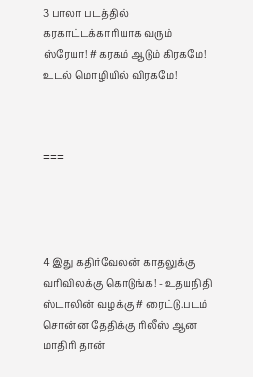3 பாலா படத்தில் கரகாட்டக்காரியாக வரும் ஸ்ரேயா! # கரகம் ஆடும் கிரகமே! உடல் மொழியில் விரகமே!



===




4 இது கதிர்வேலன் காதலுக்கு வரிவிலக்கு கொடுங்க! - உதயநிதி ஸ்டாலின் வழக்கு # ரைட்டு.படம் சொன்ன தேதிக்கு ரிலீஸ் ஆன மாதிரி தான்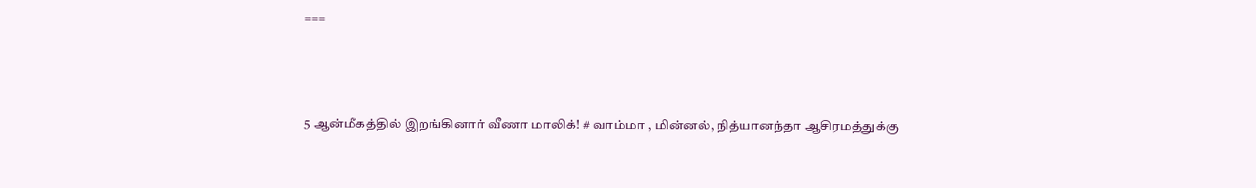===



5 ஆன்மீகத்தில் இறங்கினார் வீணா மாலிக்! # வாம்மா , மின்னல், நித்யானந்தா ஆசிரமத்துக்கு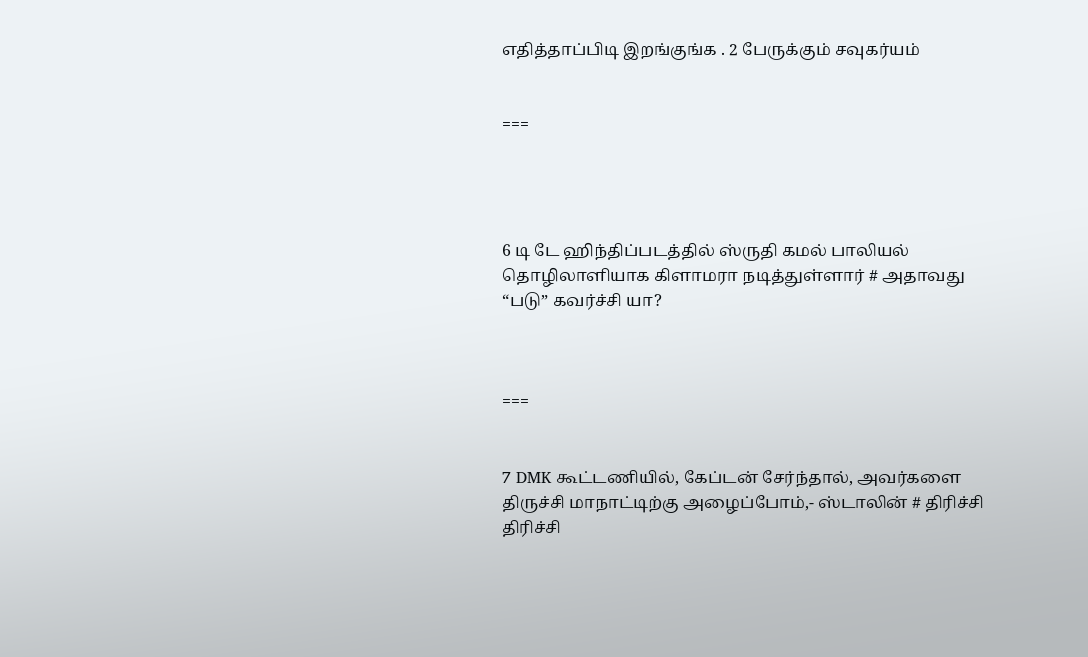எதித்தாப்பிடி இறங்குங்க . 2 பேருக்கும் சவுகர்யம்


===




6 டி டே ஹிந்திப்படத்தில் ஸ்ருதி கமல் பாலியல் தொழிலாளியாக கிளாமரா நடித்துள்ளார் # அதாவது “படு” கவர்ச்சி யா?



===


7 DMK கூட்டணியில், கேப்டன் சேர்ந்தால், அவர்களை திருச்சி மாநாட்டிற்கு அழைப்போம்,- ஸ்டாலின் # திரிச்சி திரிச்சி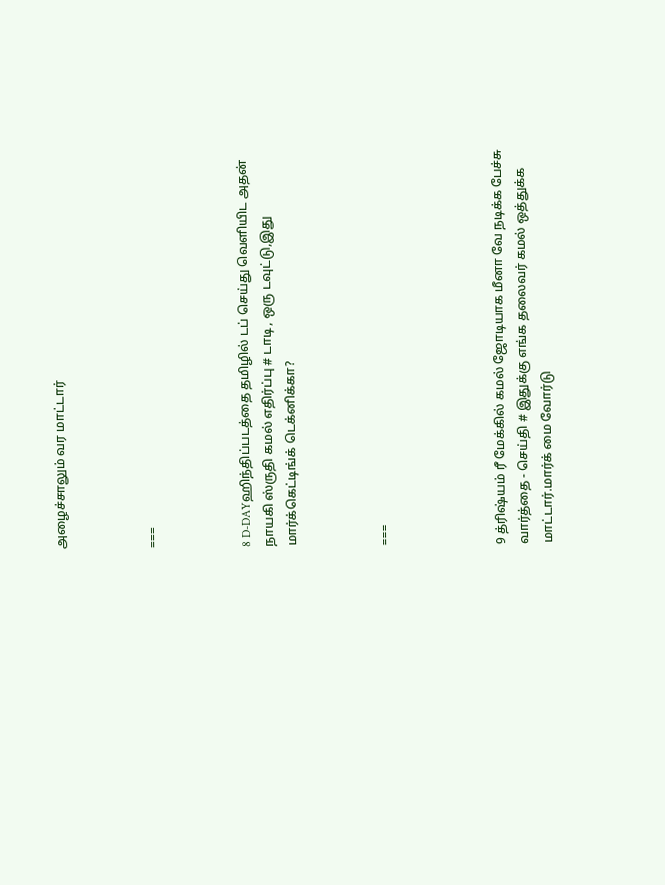அழைச்சாலும் வர மாட்டார்



===



8 D-DAYஹிந்திப்படத்தை தமிழில் டப் செய்து வெளியிட அதன் நாயகி ஸ்ருதி கமல் எதிர்ப்பு # டாடி , ஒரு டவுட்டு,இது மார்க்கெட்டிங்க் டெக்னிக்கா?



===




9 த்ரிஷ்யம் ரீ மேக்கில் கமல் ஜோடியாக மீனா வே நடிக்க பேச்சு வார்த்தை - செய்தி # இதுக்கு எங்க தலைவர் கமல் ஒத்துக்க மாட்டார்.மார்க் மை வோர்டு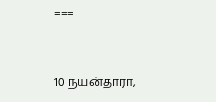===



10 நயன்தாரா,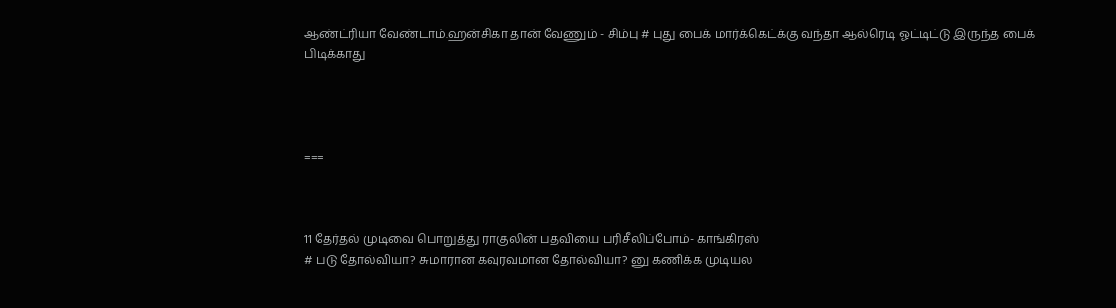ஆண்ட்ரியா வேண்டாம்.ஹன்சிகா தான் வேணும் - சிம்பு # புது பைக் மார்க்கெட்க்கு வந்தா ஆல்ரெடி ஓட்டிட்டு இருந்த பைக் பிடிக்காது




===



11 தேர்தல் முடிவை பொறுத்து ராகுலின் பதவியை பரிசீலிப்போம்- காங்கிரஸ்
# படு தோல்வியா? சுமாரான கவுரவமான தோல்வியா? னு கணிக்க முடியல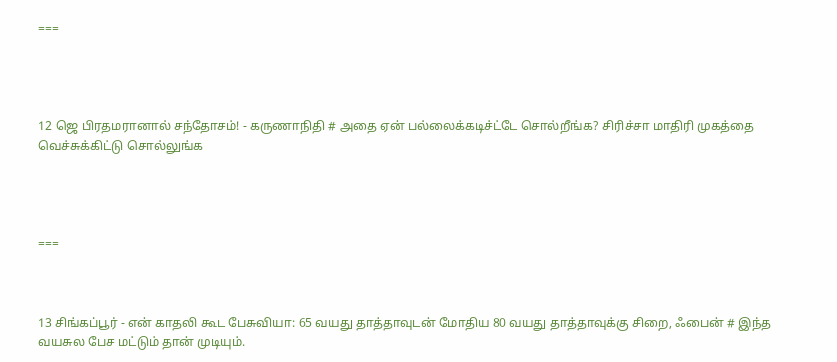===




12 ஜெ பிரதமரானால் சந்தோசம்! - கருணாநிதி # அதை ஏன் பல்லைக்கடிச்ட்டே சொல்றீங்க? சிரிச்சா மாதிரி முகத்தை வெச்சுக்கிட்டு சொல்லுங்க




===



13 சிங்கப்பூர் - என் காதலி கூட பேசுவியா: 65 வயது தாத்தாவுடன் மோதிய 80 வயது தாத்தாவுக்கு சிறை, ஃபைன் # இந்த வயசுல பேச மட்டும் தான் முடியும்.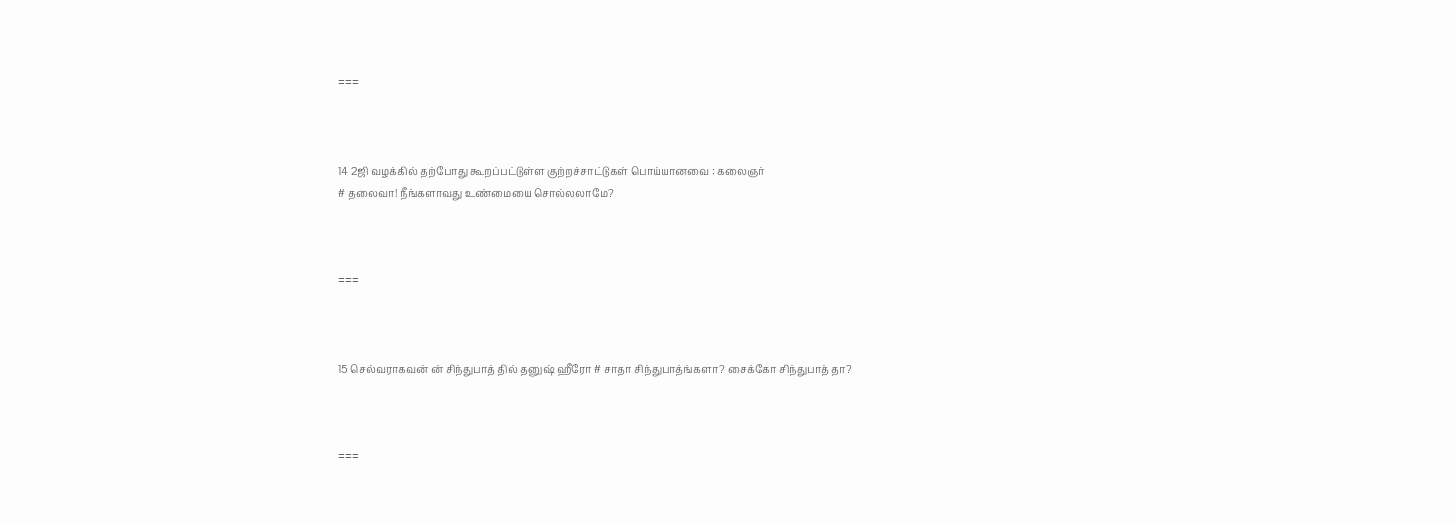===



14 2ஜி வழக்கில் தற்போது கூறப்பட்டுள்ள குற்றச்சாட்டுகள் பொய்யானவை : கலைஞர்
# தலைவா! நீங்களாவது உண்மையை சொல்லலாமே?



===



15 செல்வராகவன் ன் சிந்துபாத் தில் தனுஷ் ஹீரோ # சாதா சிந்துபாத்ங்களா? சைக்கோ சிந்துபாத் தா?



===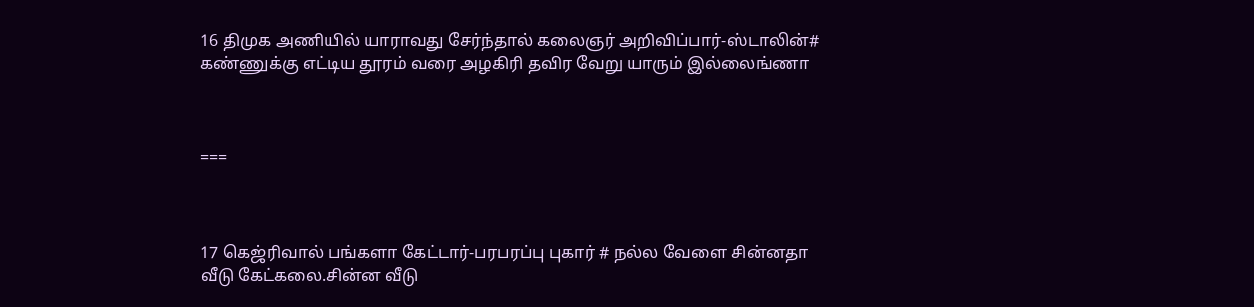16 திமுக அணியில் யாராவது சேர்ந்தால் கலைஞர் அறிவிப்பார்-ஸ்டாலின்# கண்ணுக்கு எட்டிய தூரம் வரை அழகிரி தவிர வேறு யாரும் இல்லைங்ணா



===



17 கெஜ்ரிவால் பங்களா கேட்டார்-பரபரப்பு புகார் # நல்ல வேளை சின்னதா வீடு கேட்கலை.சின்ன வீடு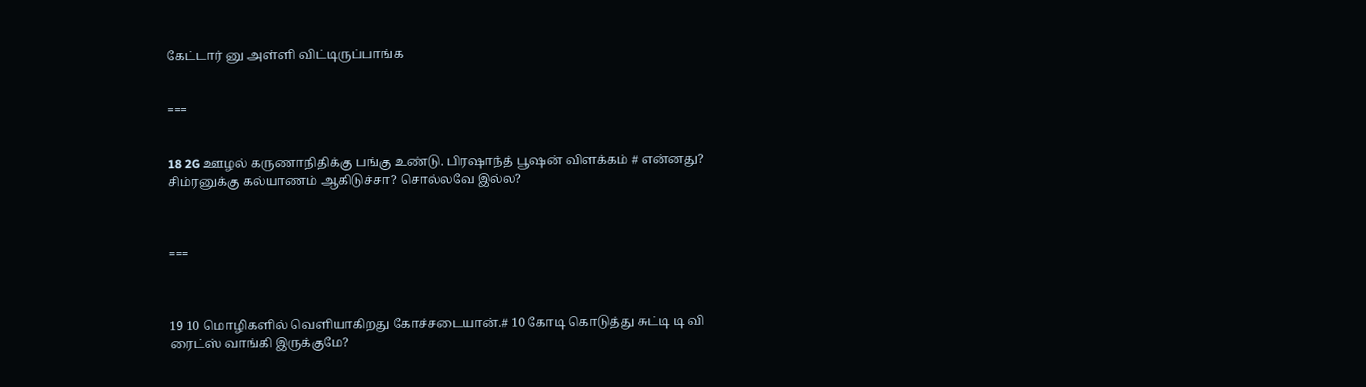கேட்டார் னு அள்ளி விட்டிருப்பாங்க


===


18 2G ஊழல் கருணாநிதிக்கு பங்கு உண்டு. பிரஷாந்த் பூஷன் விளக்கம் # என்னது? சிம்ரனுக்கு கல்யாணம் ஆகிடுச்சா? சொல்லவே இல்ல?



===



19 10 மொழிகளில் வெளியாகிறது கோச்சடையான்.# 10 கோடி கொடுத்து சுட்டி டி வி ரைட்ஸ் வாங்கி இருக்குமே?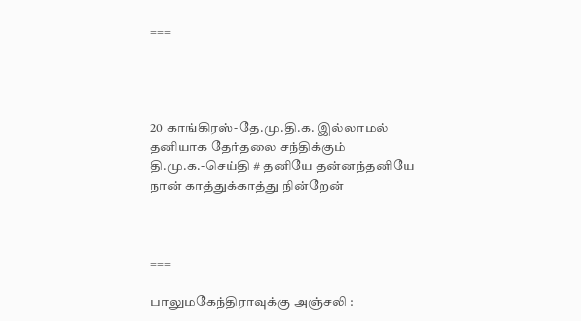===




20 காங்கிரஸ்-தே.மு.தி.க. இல்லாமல் தனியாக தேர்தலை சந்திக்கும் தி.மு.க.-செய்தி # தனியே தன்னந்தனியே நான் காத்துக்காத்து நின்றேன்



===

பாலுமகேந்திராவுக்கு அஞ்சலி :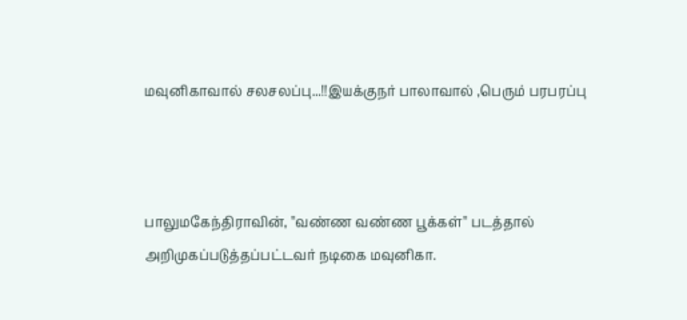மவுனிகாவால் சலசலப்பு...!!இயக்குநர் பாலாவால் ,பெரும் பரபரப்பு



பாலுமகேந்திராவின், ''வண்ண வண்ண பூக்கள்'' படத்தால் அறிமுகப்படுத்தப்பட்டவர் நடிகை மவுனிகா.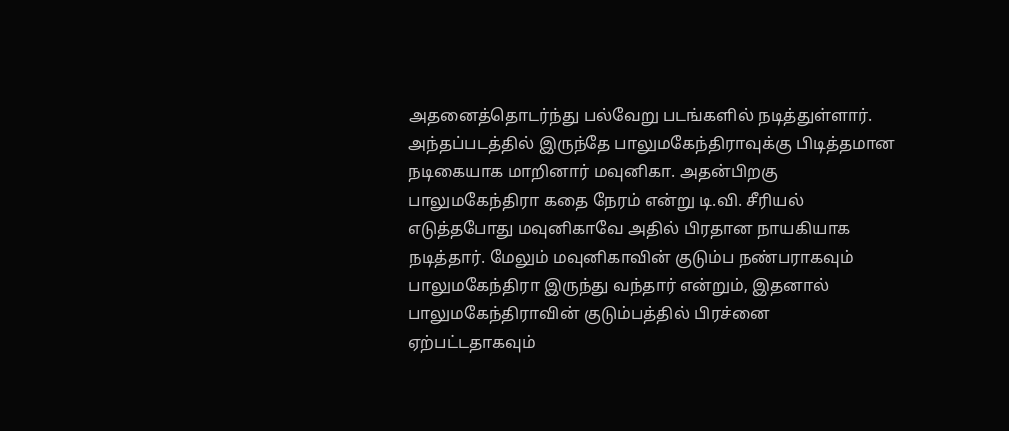அதனைத்தொடர்ந்து பல்வேறு படங்களில் நடித்துள்ளார். அந்தப்படத்தில் இருந்தே பாலுமகேந்திராவுக்கு பிடித்தமான நடிகையாக மாறினார் மவுனிகா. அதன்பிறகு பாலுமகேந்திரா கதை நேரம் என்று டி.வி. சீரியல் எடுத்தபோது மவுனிகாவே அதில் பிரதான நாயகியாக நடித்தார். மேலும் மவுனிகாவின் குடும்ப நண்பராகவும் பாலுமகேந்திரா இருந்து வந்தார் என்றும், இதனால் பாலுமகேந்திராவின் குடும்பத்தில் பிரச்னை ஏற்பட்டதாகவும்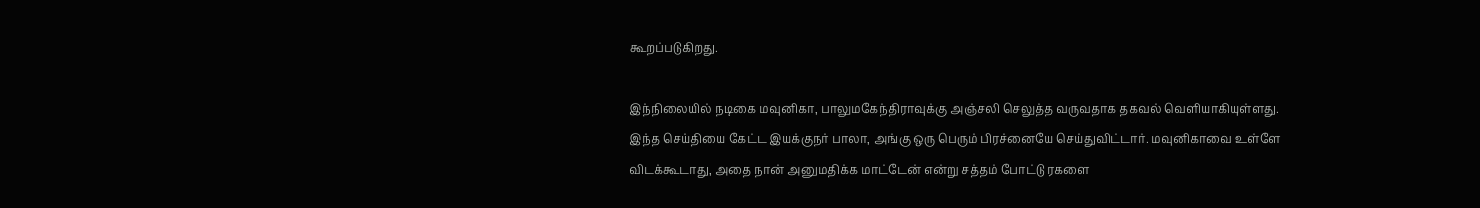கூறப்படுகிறது.

இந்நிலையில் நடிகை மவுனிகா, பாலுமகேந்திராவுக்கு அஞ்சலி செலுத்த வருவதாக தகவல் வெளியாகியுள்ளது. இந்த செய்தியை கேட்ட இயக்குநர் பாலா, அங்கு ஒரு பெரும் பிரச்னையே செய்துவிட்டார். மவுனிகாவை உள்ளே விடக்கூடாது, அதை நான் அனுமதிக்க மாட்டேன் என்று சத்தம் போட்டு ரகளை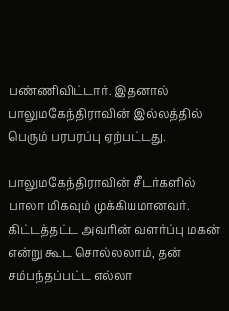பண்ணிவிட்டார். இதனால் பாலுமகேந்திராவின் இல்லத்தில் பெரும் பரபரப்பு ஏற்பட்டது.

பாலுமகேந்திராவின் சீடர்களில் பாலா மிகவும் முக்கியமானவர். கிட்டத்தட்ட அவரின் வளர்ப்பு மகன் என்று கூட சொல்லலாம், தன் சம்பந்தப்பட்ட எல்லா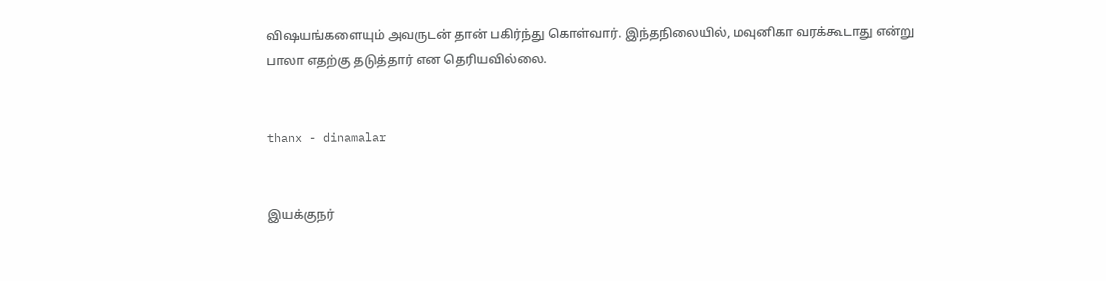விஷயங்களையும் அவருடன் தான் பகிர்ந்து கொள்வார். இந்தநிலையில், மவுனிகா வரக்கூடாது என்று பாலா எதற்கு தடுத்தார் என தெரியவில்லை.


thanx - dinamalar


இயக்குநர்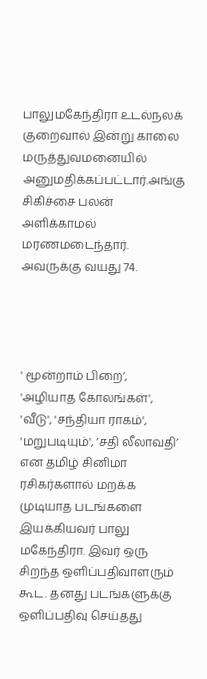பாலுமகேந்திரா உடல்நலக் குறைவால் இன்று காலை மருத்துவமனையில் அனுமதிக்கப்பட்டார்.அங்கு சிகிச்சை பலன் அளிக்காமல் மரணமடைந்தார். அவருக்கு வயது 74.




' மூன்றாம் பிறை’, 'அழியாத கோலங்கள்', 'வீடு', 'சந்தியா ராகம்', 'மறுபடியும்', ’சதி லீலாவதி’ என தமிழ் சினிமா ரசிகர்களால் மறக்க முடியாத படங்களை இயக்கியவர் பாலு மகேந்திரா. இவர் ஒரு சிறந்த ஒளிப்பதிவாளரும் கூட. தனது படங்களுக்கு ஒளிப்பதிவு செய்தது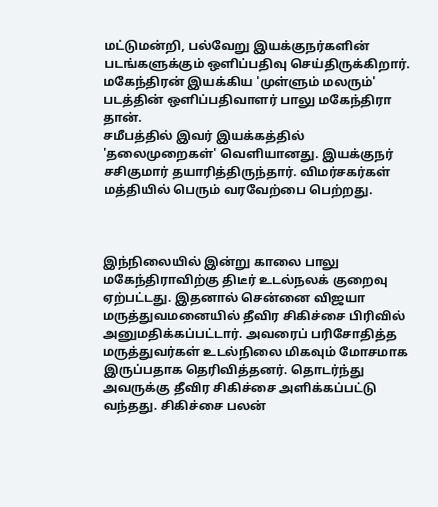மட்டுமன்றி, பல்வேறு இயக்குநர்களின் படங்களுக்கும் ஒளிப்பதிவு செய்திருக்கிறார். மகேந்திரன் இயக்கிய 'முள்ளும் மலரும்' படத்தின் ஒளிப்பதிவாளர் பாலு மகேந்திரா தான்.
சமீபத்தில் இவர் இயக்கத்தில் 'தலைமுறைகள்' வெளியானது. இயக்குநர் சசிகுமார் தயாரித்திருந்தார். விமர்சகர்கள் மத்தியில் பெரும் வரவேற்பை பெற்றது.



இந்நிலையில் இன்று காலை பாலு மகேந்திராவிற்கு திடீர் உடல்நலக் குறைவு ஏற்பட்டது. இதனால் சென்னை விஜயா மருத்துவமனையில் தீவிர சிகிச்சை பிரிவில் அனுமதிக்கப்பட்டார். அவரைப் பரிசோதித்த மருத்துவர்கள் உடல்நிலை மிகவும் மோசமாக இருப்பதாக தெரிவித்தனர். தொடர்ந்து அவருக்கு தீவிர சிகிச்சை அளிக்கப்பட்டு வந்தது. சிகிச்சை பலன்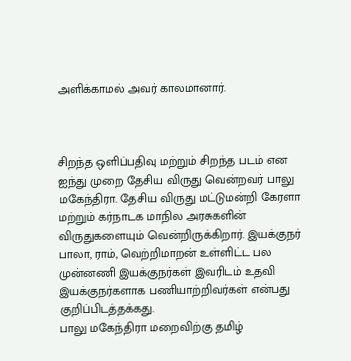அளிக்காமல் அவர் காலமானார்.



சிறந்த ஒளிப்பதிவு மற்றும் சிறந்த படம் என ஐந்து முறை தேசிய விருது வென்றவர் பாலு மகேந்திரா. தேசிய விருது மட்டுமன்றி கேரளா மற்றும் கர்நாடக மாநில அரசுகளின் விருதுகளையும் வென்றிருக்கிறார். இயக்குநர் பாலா, ராம், வெற்றிமாறன் உள்ளிட்ட பல முன்னணி இயக்குநர்கள் இவரிடம் உதவி இயக்குநர்களாக பணியாற்றிவர்கள் என்பது குறிப்பிடத்தக்கது.
பாலு மகேந்திரா மறைவிற்கு தமிழ்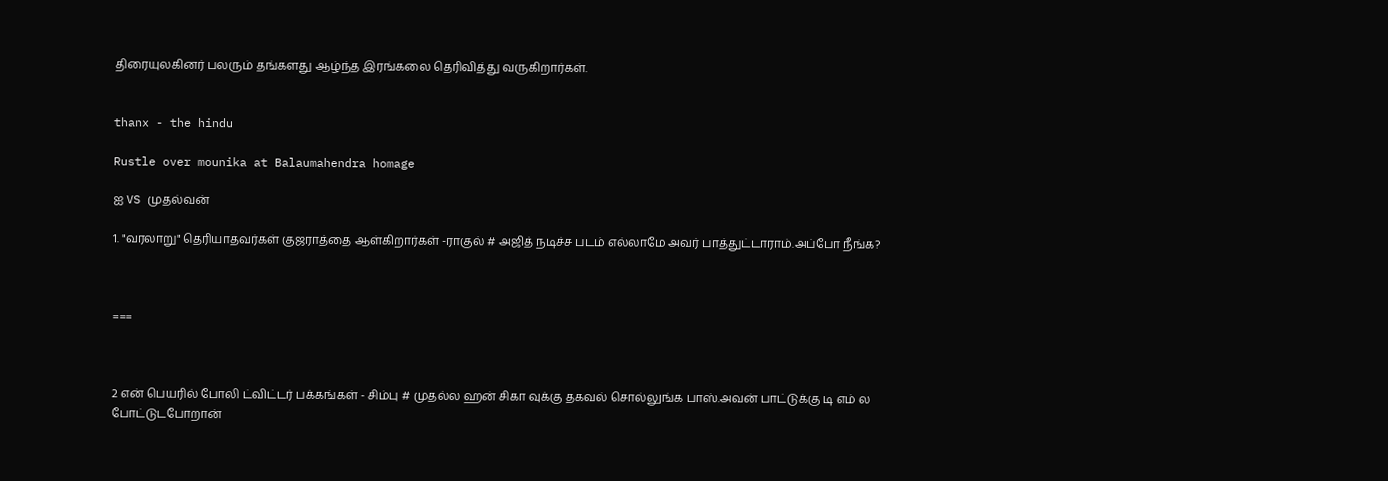திரையுலகினர் பலரும் தங்களது ஆழ்ந்த இரங்கலை தெரிவித்து வருகிறார்கள்.


thanx - the hindu

Rustle over mounika at Balaumahendra homage

ஐ VS முதல்வன்

1. "வரலாறு" தெரியாதவர்கள் குஜராத்தை ஆள்கிறார்கள் -ராகுல் # அஜித் நடிச்ச படம் எல்லாமே அவர் பாத்துட்டாராம்.அப்போ நீங்க?



===



2 என் பெயரில் போலி ட்விட்டர் பக்கங்கள் - சிம்பு # முதல்ல ஹன் சிகா வுக்கு தகவல் சொல்லுங்க பாஸ்.அவன் பாட்டுக்கு டி எம் ல போட்டுடபோறான்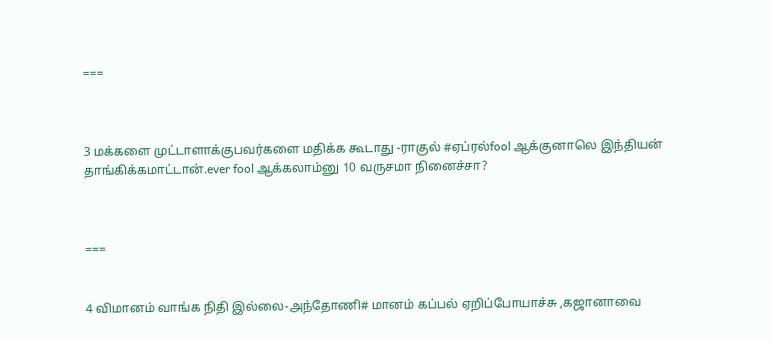===



3 மக்களை முட்டாளாக்குபவர்களை மதிக்க கூடாது -ராகுல் #ஏப்ரல்fool ஆக்குனாலெ இந்தியன் தாங்கிக்கமாட்டான்.ever fool ஆக்கலாம்னு 10 வருசமா நினைச்சா?



===


4 விமானம் வாங்க நிதி இல்லை-அந்தோணி# மானம் கப்பல் ஏறிப்போயாச்சு ,கஜானாவை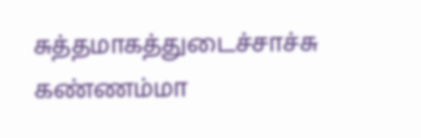சுத்தமாகத்துடைச்சாச்சு கண்ணம்மா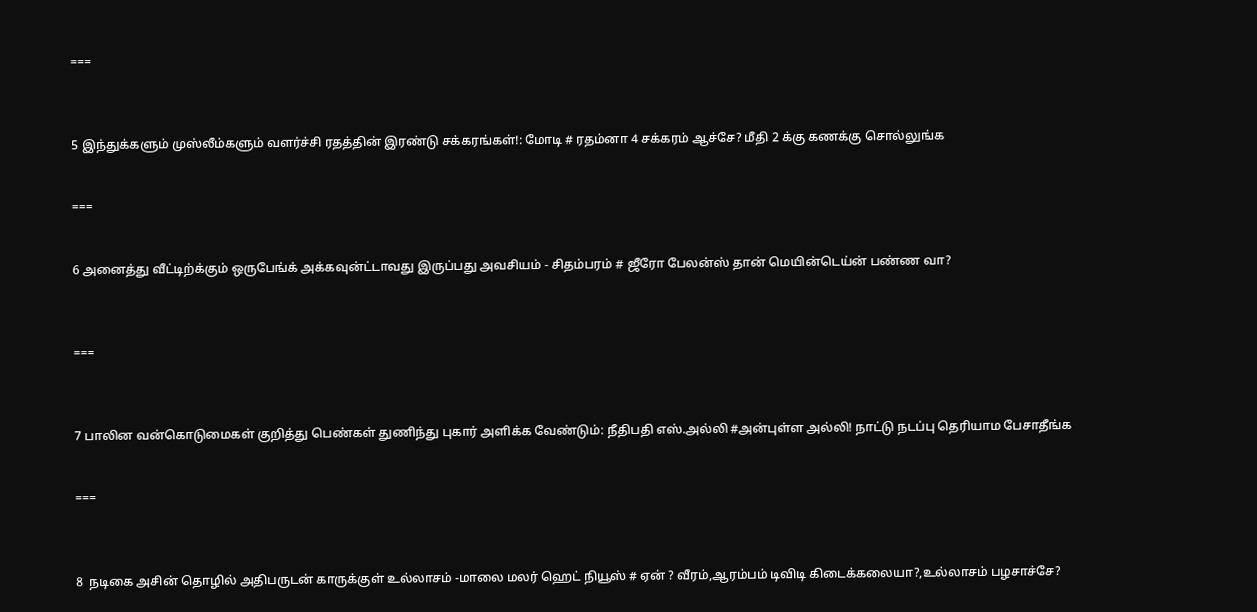===



5 இந்துக்களும் முஸ்லீம்களும் வளர்ச்சி ரதத்தின் இரண்டு சக்கரங்கள்!: மோடி # ரதம்னா 4 சக்கரம் ஆச்சே? மீதி 2 க்கு கணக்கு சொல்லுங்க


===


6 அனைத்து வீட்டிற்க்கும் ஒருபேங்க் அக்கவுன்ட்டாவது இருப்பது அவசியம் - சிதம்பரம் # ஜீரோ பேலன்ஸ் தான் மெயின்டெய்ன் பண்ண வா?



===



7 பாலின வன்கொடுமைகள் குறித்து பெண்கள் துணிந்து புகார் அளிக்க வேண்டும்: நீதிபதி எஸ்.அல்லி #அன்புள்ள அல்லி! நாட்டு நடப்பு தெரியாம பேசாதீங்க


===



8  நடிகை அசின் தொழில் அதிபருடன் காருக்குள் உல்லாசம் -மாலை மலர் ஹெட் நியூஸ் # ஏன் ? வீரம்,ஆரம்பம் டிவிடி கிடைக்கலையா?,உல்லாசம் பழசாச்சே?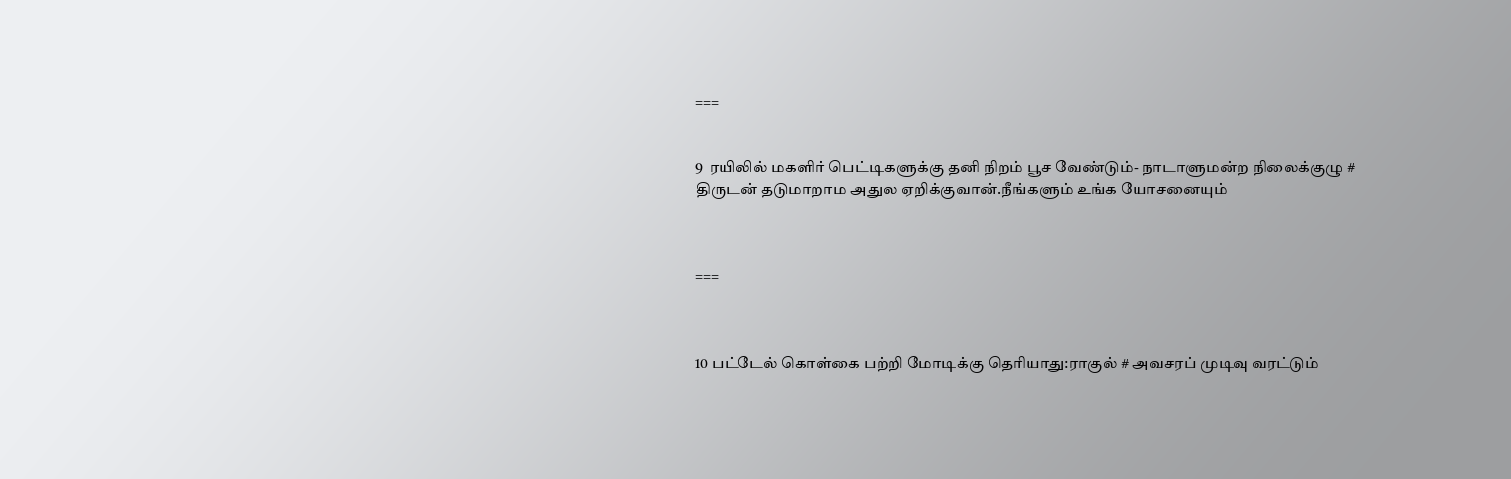===


9  ரயிலில் மகளிர் பெட்டிகளுக்கு தனி நிறம் பூச வேண்டும்- நாடாளுமன்ற நிலைக்குழு # திருடன் தடுமாறாம அதுல ஏறிக்குவான்.நீங்களும் உங்க யோசனையும்



===



10 பட்டேல் கொள்கை பற்றி மோடிக்கு தெரியாது:ராகுல் # அவசரப் முடிவு வரட்டும்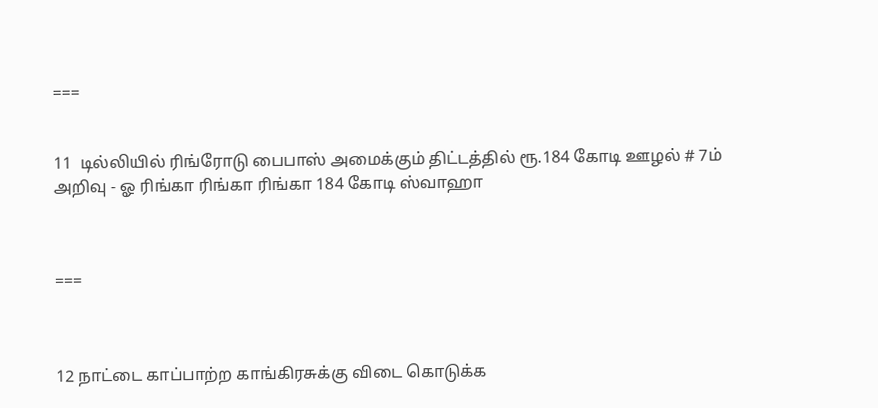===


11  டில்லியில் ரிங்ரோடு பைபாஸ் அமைக்கும் திட்டத்தில் ரூ.184 கோடி ஊழல் # 7ம் அறிவு - ஓ ரிங்கா ரிங்கா ரிங்கா 184 கோடி ஸ்வாஹா



===



12 நாட்டை காப்பாற்ற காங்கிரசுக்கு விடை கொடுக்க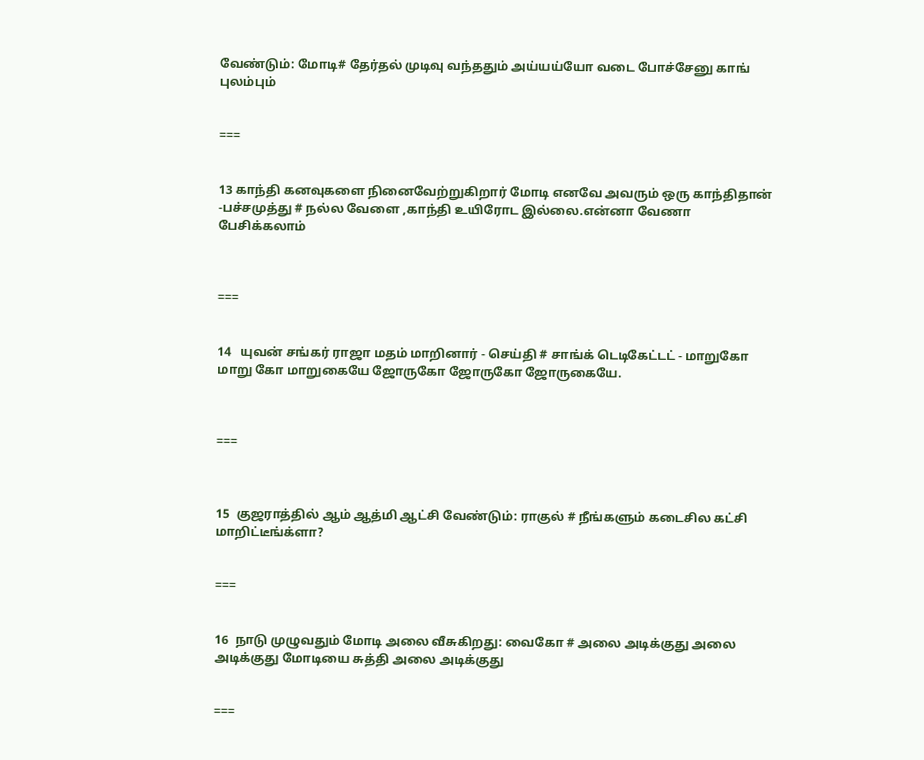வேண்டும்: மோடி# தேர்தல் முடிவு வந்ததும் அய்யய்யோ வடை போச்சேனு காங் புலம்பும்


===


13 காந்தி கனவுகளை நினைவேற்றுகிறார் மோடி எனவே அவரும் ஒரு காந்திதான் -பச்சமுத்து # நல்ல வேளை ,காந்தி உயிரோட இல்லை.என்னா வேணா பேசிக்கலாம்



===


14   யுவன் சங்கர் ராஜா மதம் மாறினார் - செய்தி # சாங்க் டெடிகேட்டட் - மாறுகோ மாறு கோ மாறுகையே ஜோருகோ ஜோருகோ ஜோருகையே.



===



15  குஜராத்தில் ஆம் ஆத்மி ஆட்சி வேண்டும்: ராகுல் # நீங்களும் கடைசில கட்சி மாறிட்டீங்க்ளா?


===


16  நாடு முழுவதும் மோடி அலை வீசுகிறது: வைகோ # அலை அடிக்குது அலை அடிக்குது மோடியை சுத்தி அலை அடிக்குது


===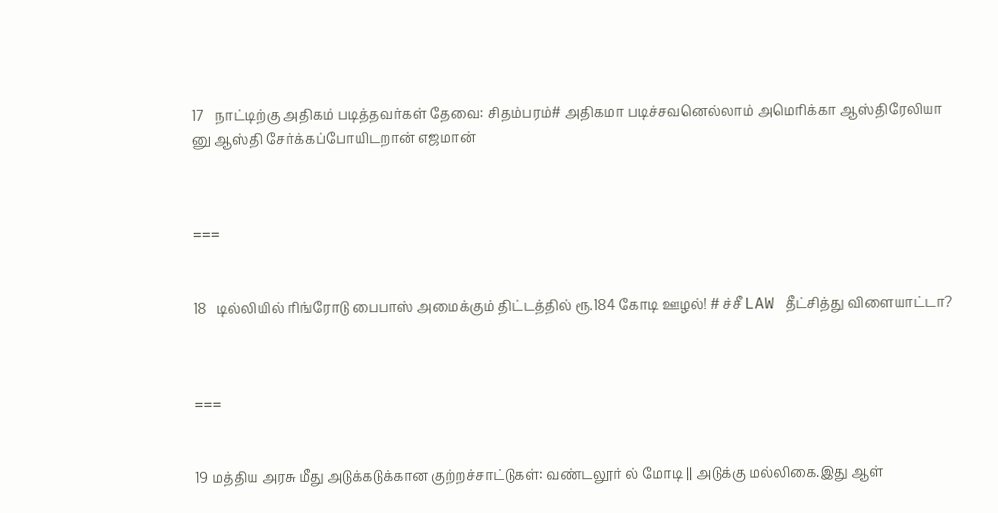17   நாட்டிற்கு அதிகம் படித்தவர்கள் தேவை: சிதம்பரம்# அதிகமா படிச்சவனெல்லாம் அமெரிக்கா ஆஸ்திரேலியா னு ஆஸ்தி சேர்க்கப்போயிடறான் எஜமான்



===


18   டில்லியில் ரிங்ரோடு பைபாஸ் அமைக்கும் திட்டத்தில் ரூ.184 கோடி ஊழல்! # ச்சீ LAW தீட்சித்து விளையாட்டா?



===


19 மத்திய அரசு மீது அடுக்கடுக்கான குற்றச்சாட்டுகள்: வண்டலூர் ல் மோடி || அடுக்கு மல்லிகை.இது ஆள்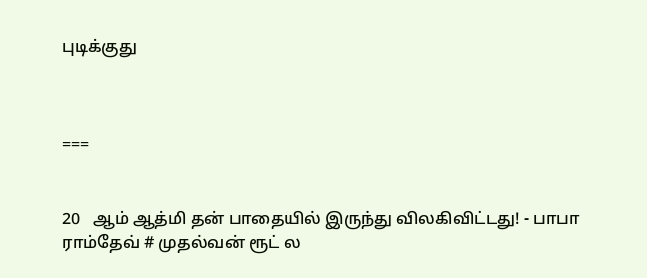புடிக்குது



===


20   ஆம் ஆத்மி தன் பாதையில் இருந்து விலகிவிட்டது! - பாபா ராம்தேவ் # முதல்வன் ரூட் ல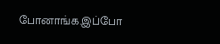போனாங்க.இப்போ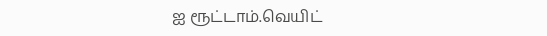ஐ ரூட்டாம்.வெயிட்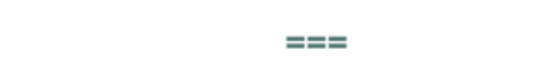===